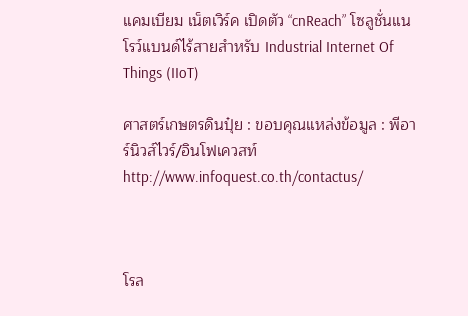แคมเบียม เน็ตเวิร์ค เปิดตัว “cnReach” โซลูชั่นแนโรว์แบนด์ไร้สายสำหรับ Industrial Internet Of Things (IIoT)

ศาสตร์เกษตรดินปุ๋ย : ขอบคุณแหล่งข้อมูล : พีอาร์นิวส์ไวร์/อินโฟเควสท์ http://www.infoquest.co.th/contactus/



โรล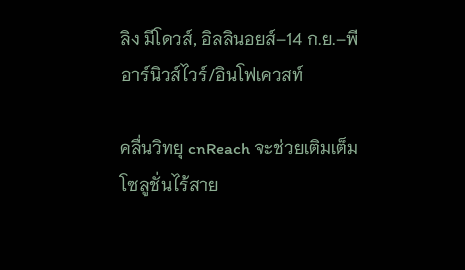ลิง มีโดวส์, อิลลินอยส์–14 ก.ย.–พีอาร์นิวส์ไวร์/อินโฟเควสท์

คลื่นวิทยุ cnReach จะช่วยเติมเต็มโซลูชั่นไร้สาย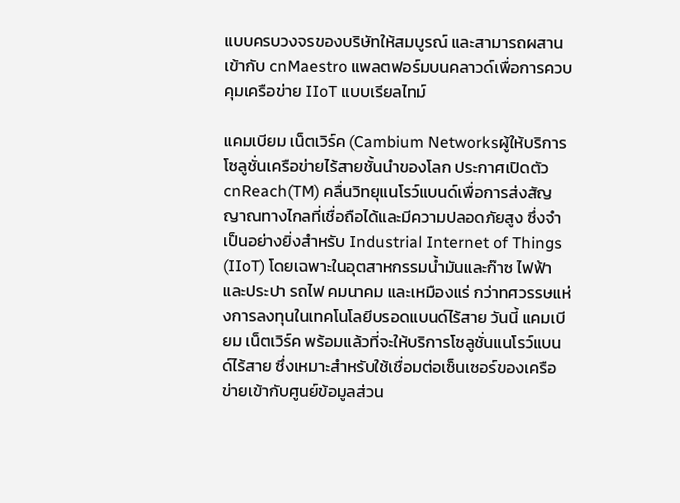แบบครบวงจรของบริษัทให้สมบูรณ์ และสามารถผสานเข้ากับ cnMaestro แพลตฟอร์มบนคลาวด์เพื่อการควบคุมเครือข่าย IIoT แบบเรียลไทม์

แคมเบียม เน็ตเวิร์ค (Cambium Networksผู้ให้บริการโซลูชั่นเครือข่ายไร้สายชั้นนำของโลก ประกาศเปิดตัว cnReach(TM) คลื่นวิทยุแนโรว์แบนด์เพื่อการส่งสัญญาณทางไกลที่เชื่อถือได้และมีความปลอดภัยสูง ซึ่งจำเป็นอย่างยิ่งสำหรับ Industrial Internet of Things (IIoT) โดยเฉพาะในอุตสาหกรรมน้ำมันและก๊าซ ไฟฟ้าและประปา รถไฟ คมนาคม และเหมืองแร่ กว่าทศวรรษแห่งการลงทุนในเทคโนโลยีบรอดแบนด์ไร้สาย วันนี้ แคมเบียม เน็ตเวิร์ค พร้อมแล้วที่จะให้บริการโซลูชั่นแนโรว์แบนด์ไร้สาย ซึ่งเหมาะสำหรับใช้เชื่อมต่อเซ็นเซอร์ของเครือข่ายเข้ากับศูนย์ข้อมูลส่วน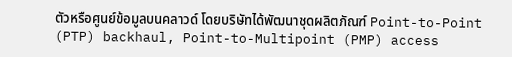ตัวหรือศูนย์ข้อมูลบนคลาวด์ โดยบริษัทได้พัฒนาชุดผลิตภัณฑ์ Point-to-Point (PTP) backhaul, Point-to-Multipoint (PMP) access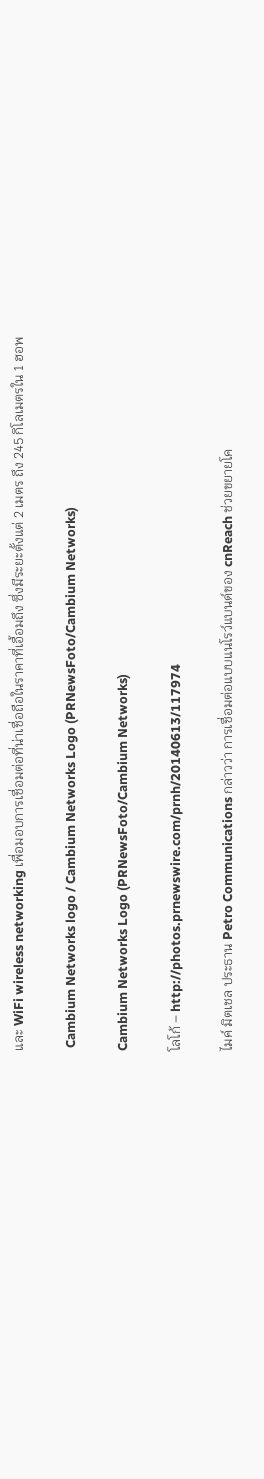และ WiFi wireless networking เพื่อมอบการเชื่อมต่อที่น่าเชื่อถือในราคาที่เอื้อมถึง ซึ่งมีระยะตั้งแต่ 2 เมตร ถึง 245 กิโลเมตรใน 1 ฮอพ

 Cambium Networks logo / Cambium Networks Logo (PRNewsFoto/Cambium Networks)

Cambium Networks Logo (PRNewsFoto/Cambium Networks)

โลโก้ – http://photos.prnewswire.com/prnh/20140613/117974

ไมค์ มิตเชล ประธาน Petro Communications กล่าวว่า การเชื่อมต่อแบบแนโรว์แบนด์ของ cnReach ช่วยขยายโค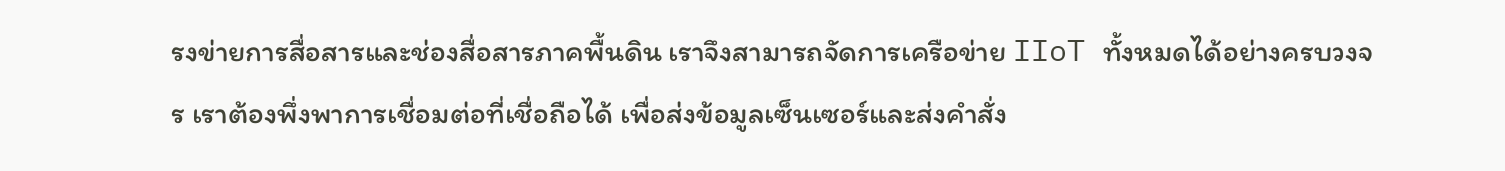รงข่ายการสื่อสารและช่องสื่อสารภาคพื้นดิน เราจึงสามารถจัดการเครือข่าย IIoT ทั้งหมดได้อย่างครบวงจร เราต้องพึ่งพาการเชื่อมต่อที่เชื่อถือได้ เพื่อส่งข้อมูลเซ็นเซอร์และส่งคำสั่ง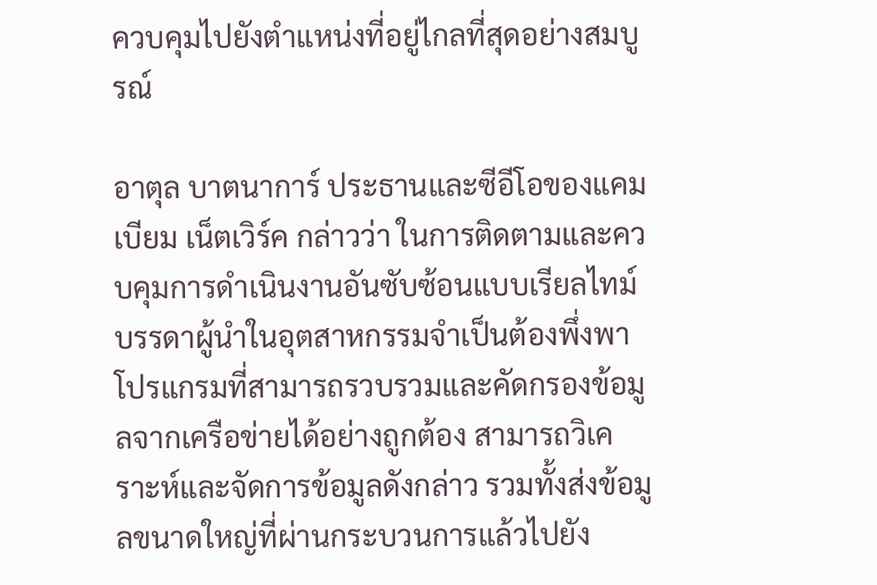ควบคุมไปยังตำแหน่งที่อยู่ไกลที่สุดอย่างสมบูรณ์

อาตุล บาตนาการ์ ประธานและซีอีโอของแคมเบียม เน็ตเวิร์ค กล่าวว่า ในการติดตามและควบคุมการดำเนินงานอันซับซ้อนแบบเรียลไทม์ บรรดาผู้นำในอุตสาหกรรมจำเป็นต้องพึ่งพาโปรแกรมที่สามารถรวบรวมและคัดกรองข้อมูลจากเครือข่ายได้อย่างถูกต้อง สามารถวิเคราะห์และจัดการข้อมูลดังกล่าว รวมทั้งส่งข้อมูลขนาดใหญ่ที่ผ่านกระบวนการแล้วไปยัง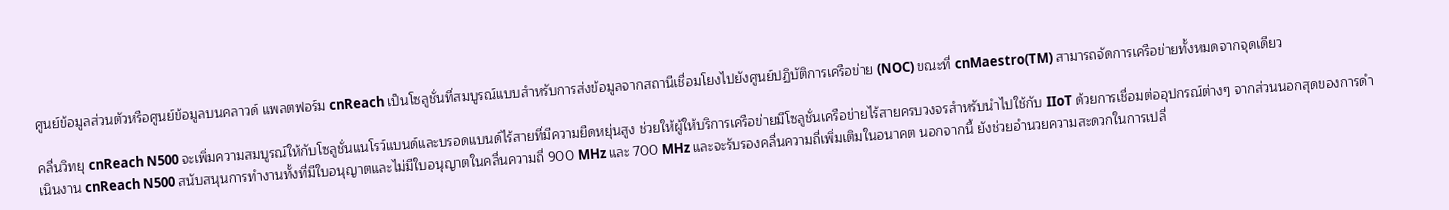ศูนย์ข้อมูลส่วนตัวหรือศูนย์ข้อมูลบนคลาวด์ แพลตฟอร์ม cnReach เป็นโซลูชั่นที่สมบูรณ์แบบสำหรับการส่งข้อมูลจากสถานีเชื่อมโยงไปยังศูนย์ปฏิบัติการเครือข่าย (NOC) ขณะที่ cnMaestro(TM) สามารถจัดการเครือข่ายทั้งหมดจากจุดเดียว

คลื่นวิทยุ cnReach N500 จะเพิ่มความสมบูรณ์ให้กับโซลูชั่นแนโรว์แบนด์และบรอดแบนด์ไร้สายที่มีความยืดหยุ่นสูง ช่วยให้ผู้ให้บริการเครือข่ายมีโซลูชั่นเครือข่ายไร้สายครบวงจรสำหรับนำไปใช้กับ IIoT ด้วยการเชื่อมต่ออุปกรณ์ต่างๆ จากส่วนนอกสุดของการดำเนินงาน cnReach N500 สนับสนุนการทำงานทั้งที่มีใบอนุญาตและไม่มีใบอนุญาตในคลื่นความถี่ 900 MHz และ 700 MHz และจะรับรองคลื่นความถี่เพิ่มเติมในอนาคต นอกจากนี้ ยังช่วยอำนวยความสะดวกในการเปลี่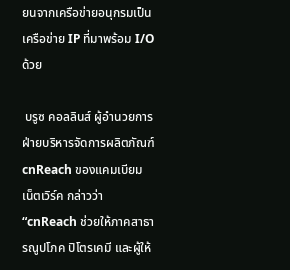ยนจากเครือข่ายอนุกรมเป็นเครือข่าย IP ที่มาพร้อม I/O ด้วย

 บรูซ คอลลินส์ ผู้อำนวยการฝ่ายบริหารจัดการผลิตภัณฑ์ cnReach ของแคมเบียม เน็ตเวิร์ค กล่าวว่า “cnReach ช่วยให้ภาคสาธารณูปโภค ปิโตรเคมี และผู้ให้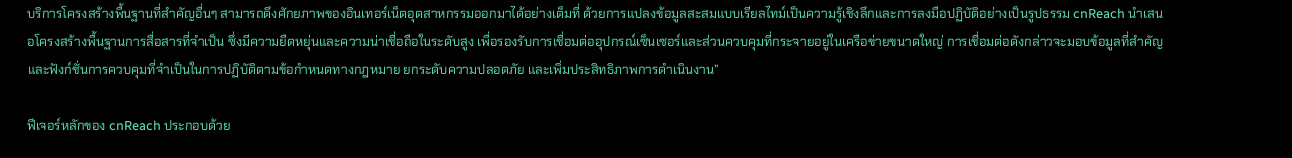บริการโครงสร้างพื้นฐานที่สำคัญอื่นๆ สามารถดึงศักยภาพของอินเทอร์เน็ตอุตสาหกรรมออกมาได้อย่างเต็มที่ ด้วยการแปลงข้อมูลสะสมแบบเรียลไทม์เป็นความรู้เชิงลึกและการลงมือปฏิบัติอย่างเป็นรูปธรรม cnReach นำเสนอโครงสร้างพื้นฐานการสื่อสารที่จำเป็น ซึ่งมีความยืดหยุ่นและความน่าเชื่อถือในระดับสูง เพื่อรองรับการเชื่อมต่ออุปกรณ์เซ็นเซอร์และส่วนควบคุมที่กระจายอยู่ในเครือข่ายขนาดใหญ่ การเชื่อมต่อดังกล่าวจะมอบข้อมูลที่สำคัญและฟังก์ชั่นการควบคุมที่จำเป็นในการปฏิบัติตามข้อกำหนดทางกฎหมาย ยกระดับความปลอดภัย และเพิ่มประสิทธิภาพการดำเนินงาน”

ฟีเจอร์หลักของ cnReach ประกอบด้วย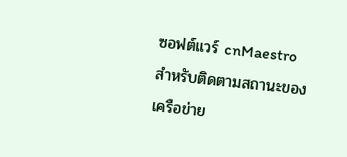ซอฟต์แวร์ cnMaestro สำหรับติดตามสถานะของเครือข่าย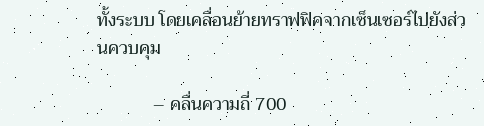ทั้งระบบ โดยเคลื่อนย้ายทราฟฟิคจากเซ็นเซอร์ไปยังส่วนควบคุม

            – คลื่นความถี่ 700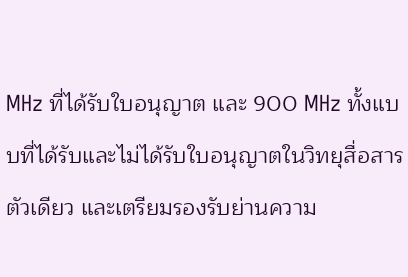MHz ที่ได้รับใบอนุญาต และ 900 MHz ทั้งแบบที่ได้รับและไม่ได้รับใบอนุญาตในวิทยุสื่อสารตัวเดียว และเตรียมรองรับย่านความ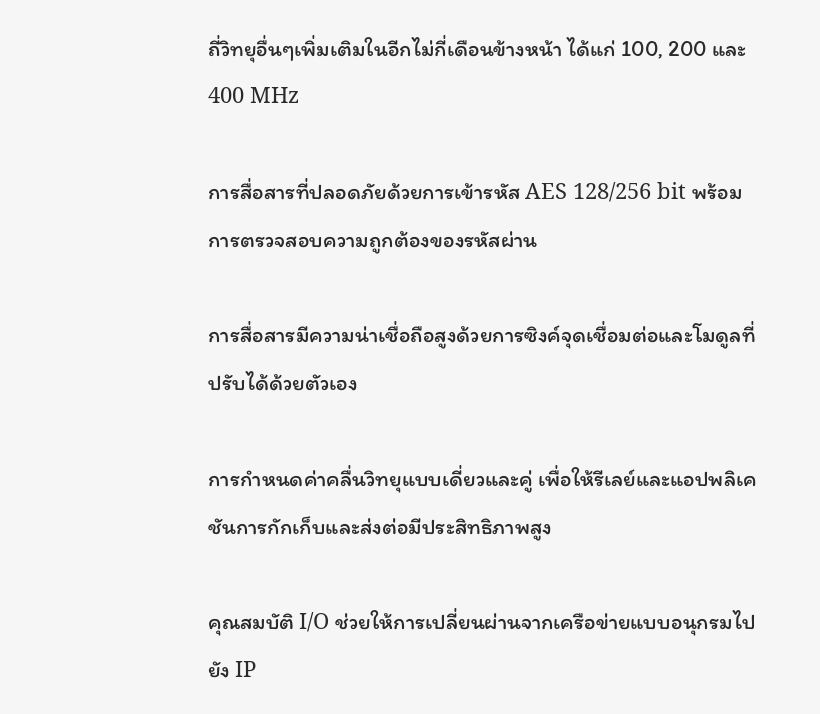ถี่วิทยุอื่นๆเพิ่มเติมในอีกไม่กี่เดือนข้างหน้า ได้แก่ 100, 200 และ 400 MHz

การสื่อสารที่ปลอดภัยด้วยการเข้ารหัส AES 128/256 bit พร้อมการตรวจสอบความถูกต้องของรหัสผ่าน

การสื่อสารมีความน่าเชื่อถือสูงด้วยการซิงค์จุดเชื่อมต่อและโมดูลที่ปรับได้ด้วยตัวเอง

การกำหนดค่าคลื่นวิทยุแบบเดี่ยวและคู่ เพื่อให้รีเลย์และแอปพลิเคชันการกักเก็บและส่งต่อมีประสิทธิภาพสูง

คุณสมบัติ I/O ช่วยให้การเปลี่ยนผ่านจากเครือข่ายแบบอนุกรมไปยัง IP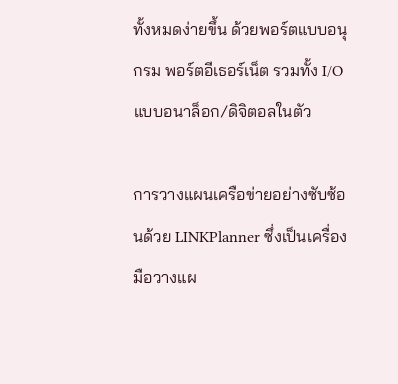ทั้งหมดง่ายขึ้น ด้วยพอร์ตแบบอนุกรม พอร์ตอีเธอร์เน็ต รวมทั้ง I/O แบบอนาล็อก/ดิจิตอลในตัว

การวางแผนเครือข่ายอย่างซับซ้อนด้วย LINKPlanner ซึ่งเป็นเครื่องมือวางแผ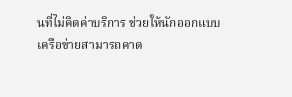นที่ไม่คิดค่าบริการ ช่วยให้นักออกแบบเครือข่ายสามารถคาด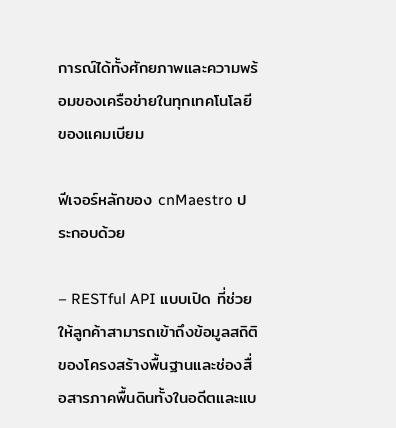การณ์ได้ทั้งศักยภาพและความพร้อมของเครือข่ายในทุกเทคโนโลยีของแคมเบียม

ฟีเจอร์หลักของ cnMaestro ประกอบด้วย

– RESTful API แบบเปิด ที่ช่วยให้ลูกค้าสามารถเข้าถึงข้อมูลสถิติของโครงสร้างพื้นฐานและช่องสื่อสารภาคพื้นดินทั้งในอดีตและแบ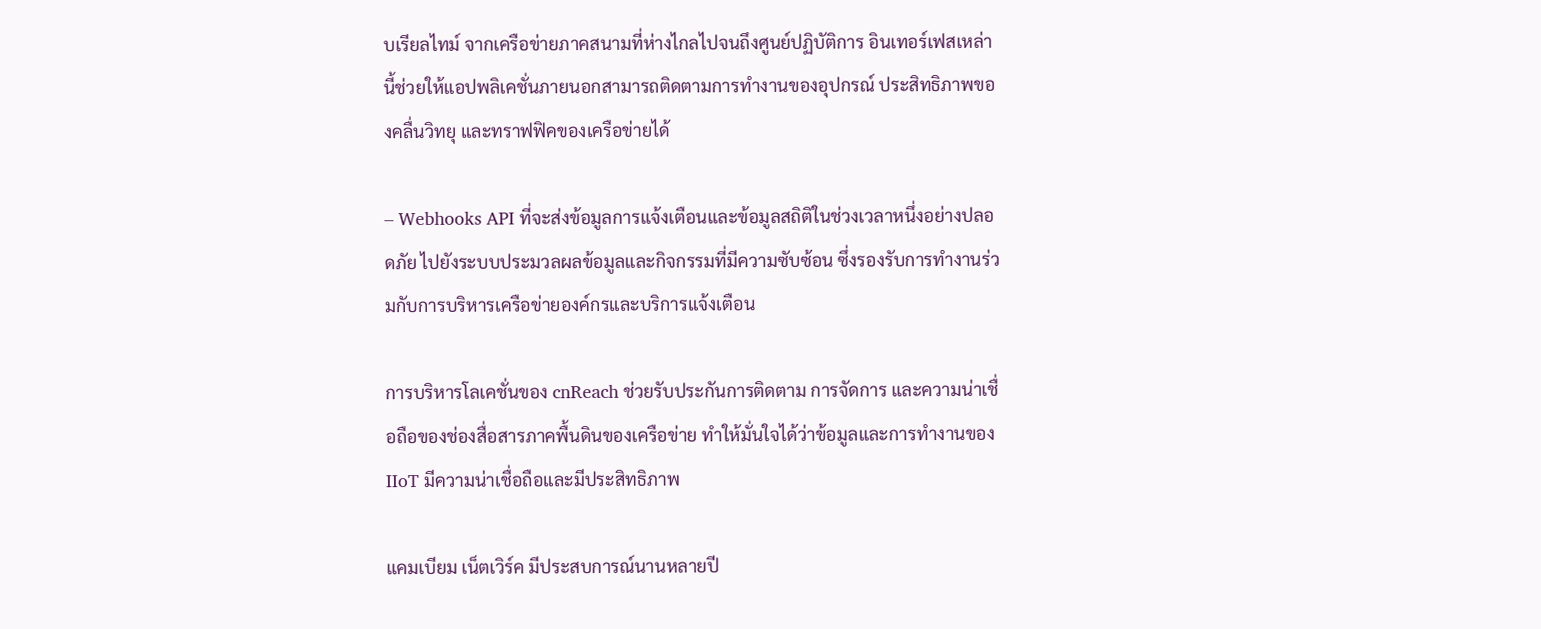บเรียลไทม์ จากเครือข่ายภาคสนามที่ห่างไกลไปจนถึงศูนย์ปฏิบัติการ อินเทอร์เฟสเหล่านี้ช่วยให้แอปพลิเคชั่นภายนอกสามารถติดตามการทำงานของอุปกรณ์ ประสิทธิภาพของคลื่นวิทยุ และทราฟฟิคของเครือข่ายได้

– Webhooks API ที่จะส่งข้อมูลการแจ้งเตือนและข้อมูลสถิติในช่วงเวลาหนึ่งอย่างปลอดภัย ไปยังระบบประมวลผลข้อมูลและกิจกรรมที่มีความซับซ้อน ซึ่งรองรับการทำงานร่วมกับการบริหารเครือข่ายองค์กรและบริการแจ้งเตือน

การบริหารโลเคชั่นของ cnReach ช่วยรับประกันการติดตาม การจัดการ และความน่าเชื่อถือของช่องสื่อสารภาคพื้นดินของเครือข่าย ทำให้มั่นใจได้ว่าข้อมูลและการทำงานของ IIoT มีความน่าเชื่อถือและมีประสิทธิภาพ

แคมเบียม เน็ตเวิร์ค มีประสบการณ์นานหลายปี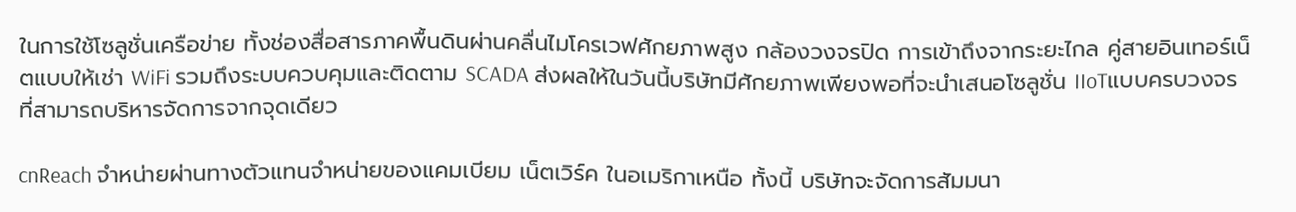ในการใช้โซลูชั่นเครือข่าย ทั้งช่องสื่อสารภาคพื้นดินผ่านคลื่นไมโครเวฟศักยภาพสูง กล้องวงจรปิด การเข้าถึงจากระยะไกล คู่สายอินเทอร์เน็ตแบบให้เช่า WiFi รวมถึงระบบควบคุมและติดตาม SCADA ส่งผลให้ในวันนี้บริษัทมีศักยภาพเพียงพอที่จะนำเสนอโซลูชั่น IIoTแบบครบวงจรที่สามารถบริหารจัดการจากจุดเดียว

cnReach จำหน่ายผ่านทางตัวแทนจำหน่ายของแคมเบียม เน็ตเวิร์ค ในอเมริกาเหนือ ทั้งนี้ บริษัทจะจัดการสัมมนา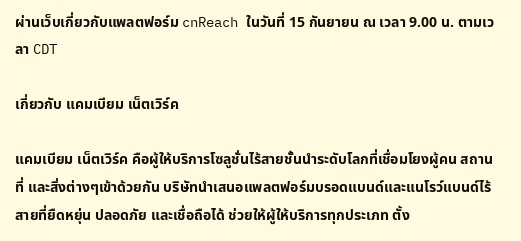ผ่านเว็บเกี่ยวกับแพลตฟอร์ม cnReach ในวันที่ 15 กันยายน ณ เวลา 9.00 น. ตามเวลา CDT

เกี่ยวกับ แคมเบียม เน็ตเวิร์ค

แคมเบียม เน็ตเวิร์ค คือผู้ให้บริการโซลูชั่นไร้สายชั้นนำระดับโลกที่เชื่อมโยงผู้คน สถานที่ และสิ่งต่างๆเข้าด้วยกัน บริษัทนำเสนอแพลตฟอร์มบรอดแบนด์และแนโรว์แบนด์ไร้สายที่ยืดหยุ่น ปลอดภัย และเชื่อถือได้ ช่วยให้ผู้ให้บริการทุกประเภท ตั้ง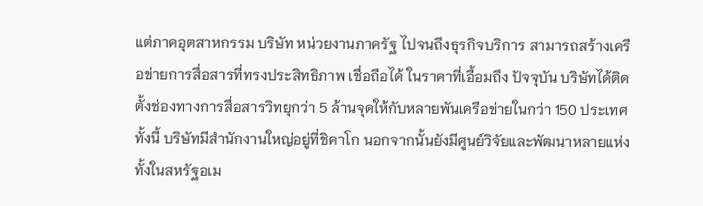แต่ภาคอุตสาหกรรม บริษัท หน่วยงานภาครัฐ ไปจนถึงธุรกิจบริการ สามารถสร้างเครือข่ายการสื่อสารที่ทรงประสิทธิภาพ เชื่อถือได้ ในราคาที่เอื้อมถึง ปัจจุบัน บริษัทได้ติดตั้งช่องทางการสื่อสารวิทยุกว่า 5 ล้านจุดให้กับหลายพันเครือข่ายในกว่า 150 ประเทศ ทั้งนี้ บริษัทมีสำนักงานใหญ่อยู่ที่ชิคาโก นอกจากนั้นยังมีศูนย์วิจัยและพัฒนาหลายแห่งทั้งในสหรัฐอเม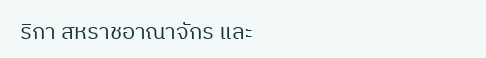ริกา สหราชอาณาจักร และ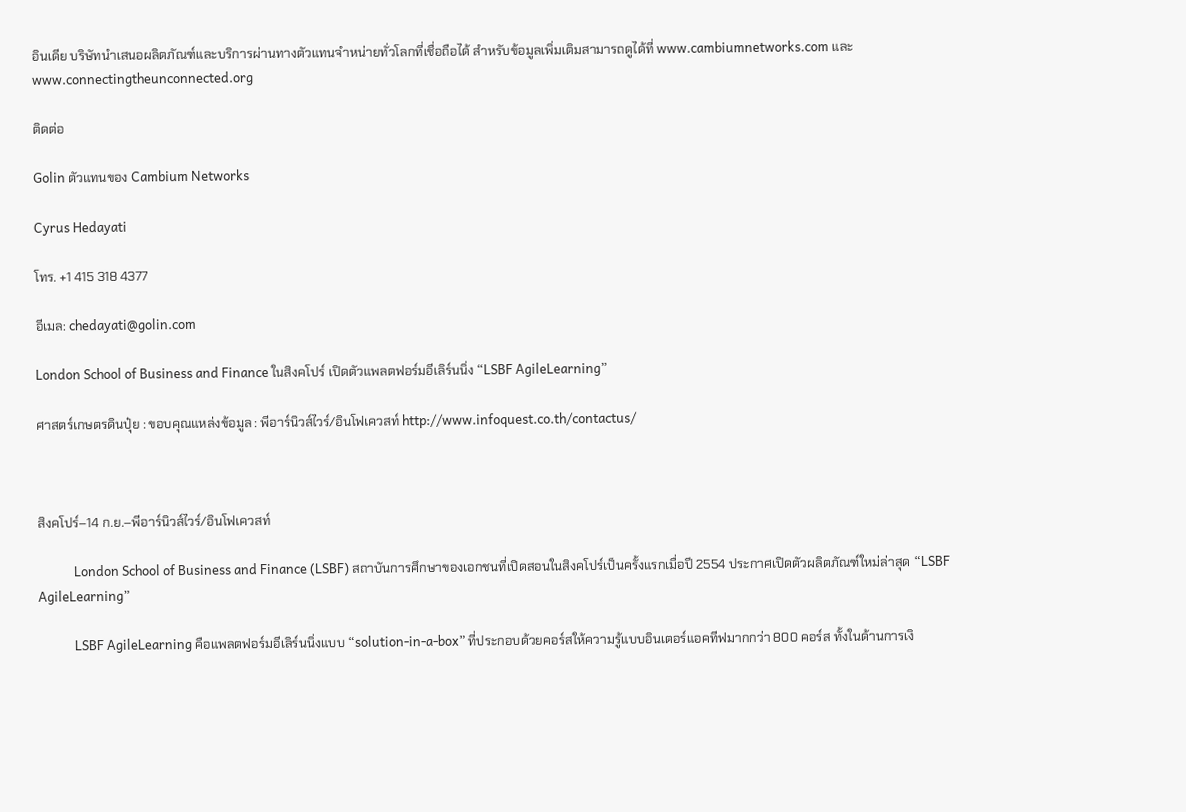อินเดีย บริษัทนำเสนอผลิตภัณฑ์และบริการผ่านทางตัวแทนจำหน่ายทั่วโลกที่เชื่อถือได้ สำหรับข้อมูลเพิ่มเติมสามารถดูได้ที่ www.cambiumnetworks.com และwww.connectingtheunconnected.org

ติดต่อ

Golin ตัวแทนของ Cambium Networks

Cyrus Hedayati

โทร. +1 415 318 4377

อีเมล: chedayati@golin.com

London School of Business and Finance ในสิงคโปร์ เปิดตัวแพลตฟอร์มอีเลิร์นนิ่ง “LSBF AgileLearning”

ศาสตร์เกษตรดินปุ๋ย : ขอบคุณแหล่งข้อมูล : พีอาร์นิวส์ไวร์/อินโฟเควสท์ http://www.infoquest.co.th/contactus/



สิงคโปร์–14 ก.ย.–พีอาร์นิวส์ไวร์/อินโฟเควสท์

            London School of Business and Finance (LSBF) สถาบันการศึกษาของเอกชนที่เปิดสอนในสิงคโปร์เป็นครั้งแรกเมื่อปี 2554 ประกาศเปิดตัวผลิตภัณฑ์ใหม่ล่าสุด “LSBF AgileLearning”

            LSBF AgileLearning คือแพลตฟอร์มอีเลิร์นนิ่งแบบ “solution-in-a-box” ที่ประกอบด้วยคอร์สให้ความรู้แบบอินเตอร์แอคทีฟมากกว่า 800 คอร์ส ทั้งในด้านการเงิ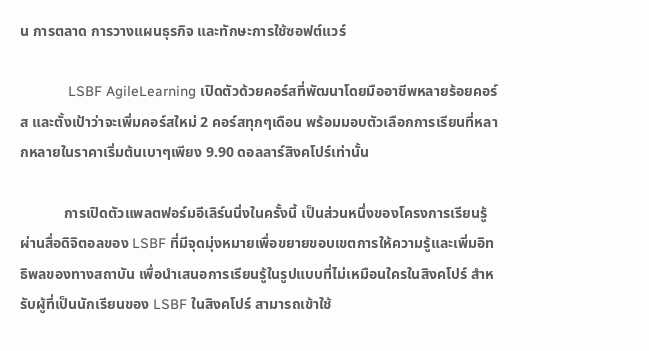น การตลาด การวางแผนธุรกิจ และทักษะการใช้ซอฟต์แวร์

            LSBF AgileLearning เปิดตัวด้วยคอร์สที่พัฒนาโดยมืออาชีพหลายร้อยคอร์ส และตั้งเป้าว่าจะเพิ่มคอร์สใหม่ 2 คอร์สทุกๆเดือน พร้อมมอบตัวเลือกการเรียนที่หลากหลายในราคาเริ่มต้นเบาๆเพียง 9.90 ดอลลาร์สิงคโปร์เท่านั้น

            การเปิดตัวแพลตฟอร์มอีเลิร์นนิ่งในครั้งนี้ เป็นส่วนหนึ่งของโครงการเรียนรู้ผ่านสื่อดิจิตอลของ LSBF ที่มีจุดมุ่งหมายเพื่อขยายขอบเขตการให้ความรู้และเพิ่มอิทธิพลของทางสถาบัน เพื่อนำเสนอการเรียนรู้ในรูปแบบที่ไม่เหมือนใครในสิงคโปร์ สำหรับผู้ที่เป็นนักเรียนของ LSBF ในสิงคโปร์ สามารถเข้าใช้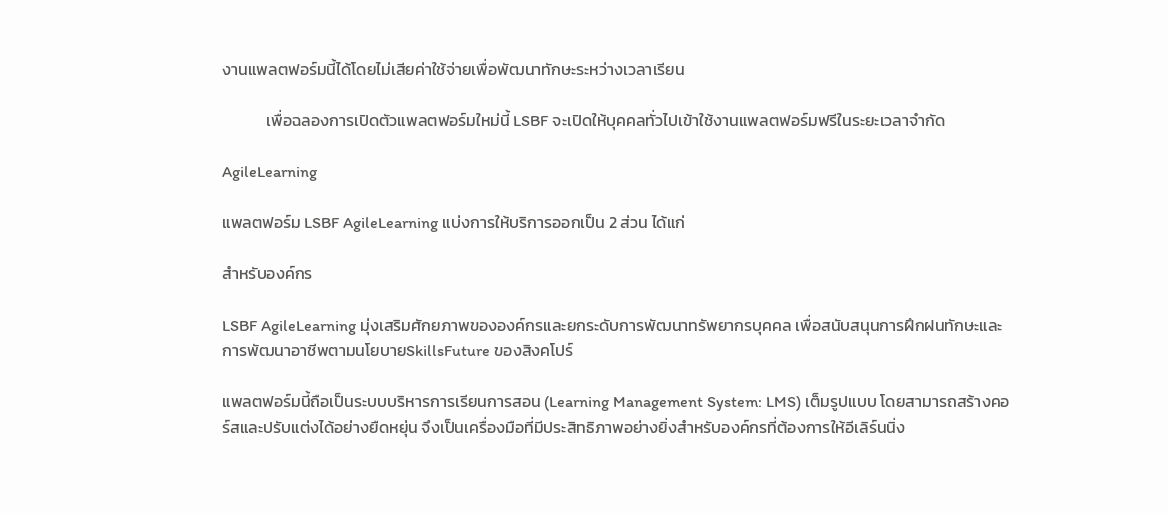งานแพลตฟอร์มนี้ได้โดยไม่เสียค่าใช้จ่ายเพื่อพัฒนาทักษะระหว่างเวลาเรียน

            เพื่อฉลองการเปิดตัวแพลตฟอร์มใหม่นี้ LSBF จะเปิดให้บุคคลทั่วไปเข้าใช้งานแพลตฟอร์มฟรีในระยะเวลาจำกัด

AgileLearning

แพลตฟอร์ม LSBF AgileLearning แบ่งการให้บริการออกเป็น 2 ส่วน ได้แก่

สำหรับองค์กร

LSBF AgileLearning มุ่งเสริมศักยภาพขององค์กรและยกระดับการพัฒนาทรัพยากรบุคคล เพื่อสนับสนุนการฝึกฝนทักษะและการพัฒนาอาชีพตามนโยบายSkillsFuture ของสิงคโปร์

แพลตฟอร์มนี้ถือเป็นระบบบริหารการเรียนการสอน (Learning Management System: LMS) เต็มรูปแบบ โดยสามารถสร้างคอร์สและปรับแต่งได้อย่างยืดหยุ่น จึงเป็นเครื่องมือที่มีประสิทธิภาพอย่างยิ่งสำหรับองค์กรที่ต้องการให้อีเลิร์นนิ่ง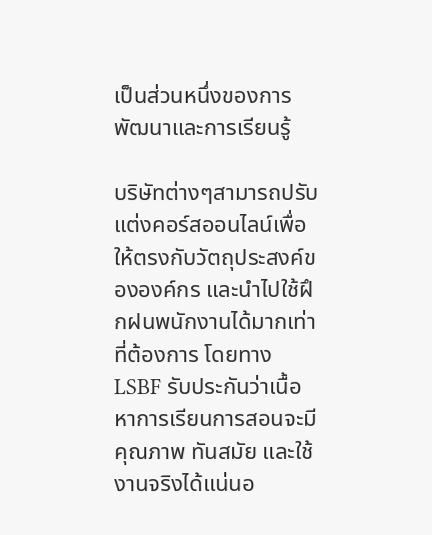เป็นส่วนหนึ่งของการพัฒนาและการเรียนรู้

บริษัทต่างๆสามารถปรับแต่งคอร์สออนไลน์เพื่อให้ตรงกับวัตถุประสงค์ขององค์กร และนำไปใช้ฝึกฝนพนักงานได้มากเท่าที่ต้องการ โดยทาง LSBF รับประกันว่าเนื้อหาการเรียนการสอนจะมีคุณภาพ ทันสมัย และใช้งานจริงได้แน่นอ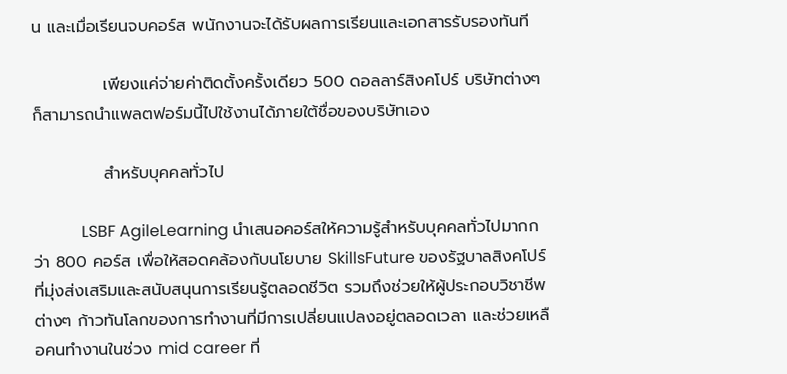น และเมื่อเรียนจบคอร์ส พนักงานจะได้รับผลการเรียนและเอกสารรับรองทันที

            เพียงแค่จ่ายค่าติดตั้งครั้งเดียว 500 ดอลลาร์สิงคโปร์ บริษัทต่างๆก็สามารถนำแพลตฟอร์มนี้ไปใช้งานได้ภายใต้ชื่อของบริษัทเอง

            สำหรับบุคคลทั่วไป

            LSBF AgileLearning นำเสนอคอร์สให้ความรู้สำหรับบุคคลทั่วไปมากกว่า 800 คอร์ส เพื่อให้สอดคล้องกับนโยบาย SkillsFuture ของรัฐบาลสิงคโปร์ ที่มุ่งส่งเสริมและสนับสนุนการเรียนรู้ตลอดชีวิต รวมถึงช่วยให้ผู้ประกอบวิชาชีพต่างๆ ก้าวทันโลกของการทำงานที่มีการเปลี่ยนแปลงอยู่ตลอดเวลา และช่วยเหลือคนทำงานในช่วง mid career ที่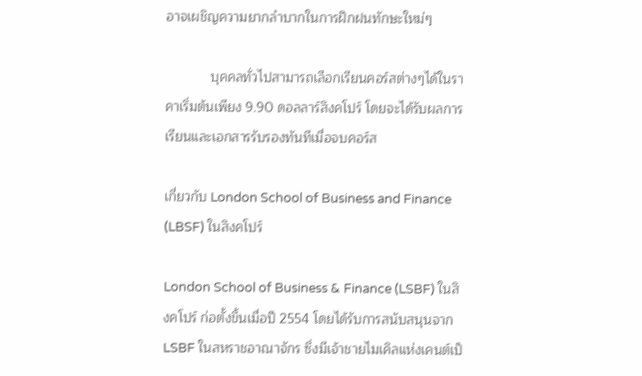อาจเผชิญความยากลำบากในการฝึกฝนทักษะใหม่ๆ

            บุคคลทั่วไปสามารถเลือกเรียนคอร์สต่างๆได้ในราคาเริ่มต้นเพียง 9.90 ดอลลาร์สิงคโปร์ โดยจะได้รับผลการเรียนและเอกสารรับรองทันทีเมื่อจบคอร์ส

เกี่ยวกับ London School of Business and Finance (LBSF) ในสิงคโปร์

London School of Business & Finance (LSBF) ในสิงคโปร์ ก่อตั้งขึ้นเมื่อปี 2554 โดยได้รับการสนับสนุนจาก LSBF ในสหราชอาณาจักร ซึ่งมีเจ้าชายไมเคิลแห่งเคนต์เป็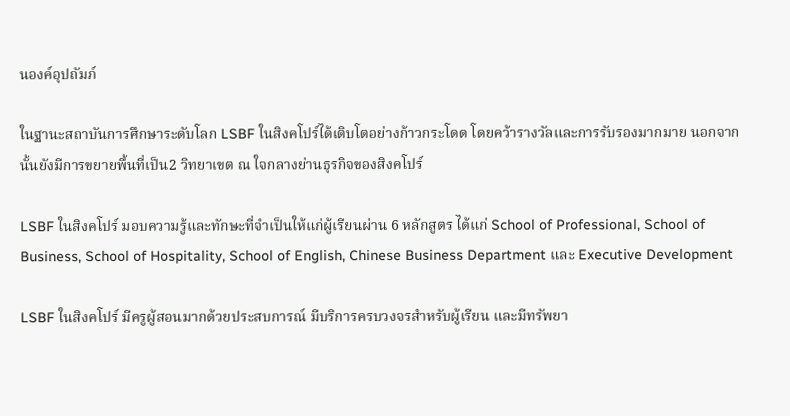นองค์อุปถัมภ์

ในฐานะสถาบันการศึกษาระดับโลก LSBF ในสิงคโปร์ได้เติบโตอย่างก้าวกระโดด โดยคว้ารางวัลและการรับรองมากมาย นอกจากนั้นยังมีการขยายพื้นที่เป็น2 วิทยาเขต ณ ใจกลางย่านธุรกิจของสิงคโปร์

LSBF ในสิงคโปร์ มอบความรู้และทักษะที่จำเป็นให้แก่ผู้เรียนผ่าน 6 หลักสูตร ได้แก่ School of Professional, School of Business, School of Hospitality, School of English, Chinese Business Department และ Executive Development

LSBF ในสิงคโปร์ มีครูผู้สอนมากด้วยประสบการณ์ มีบริการครบวงจรสำหรับผู้เรียน และมีทรัพยา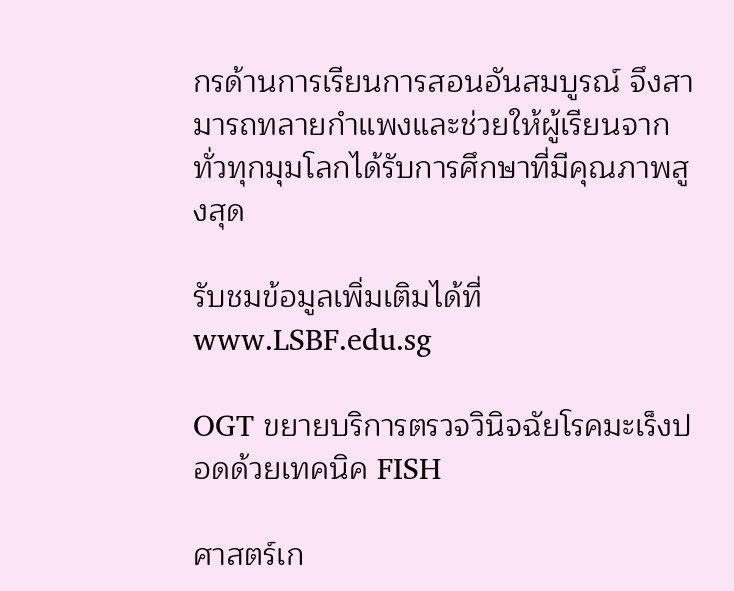กรด้านการเรียนการสอนอันสมบูรณ์ จึงสามารถทลายกำแพงและช่วยให้ผู้เรียนจากทั่วทุกมุมโลกได้รับการศึกษาที่มีคุณภาพสูงสุด

รับชมข้อมูลเพิ่มเติมได้ที่ www.LSBF.edu.sg

OGT ขยายบริการตรวจวินิจฉัยโรคมะเร็งปอดด้วยเทคนิค FISH

ศาสตร์เก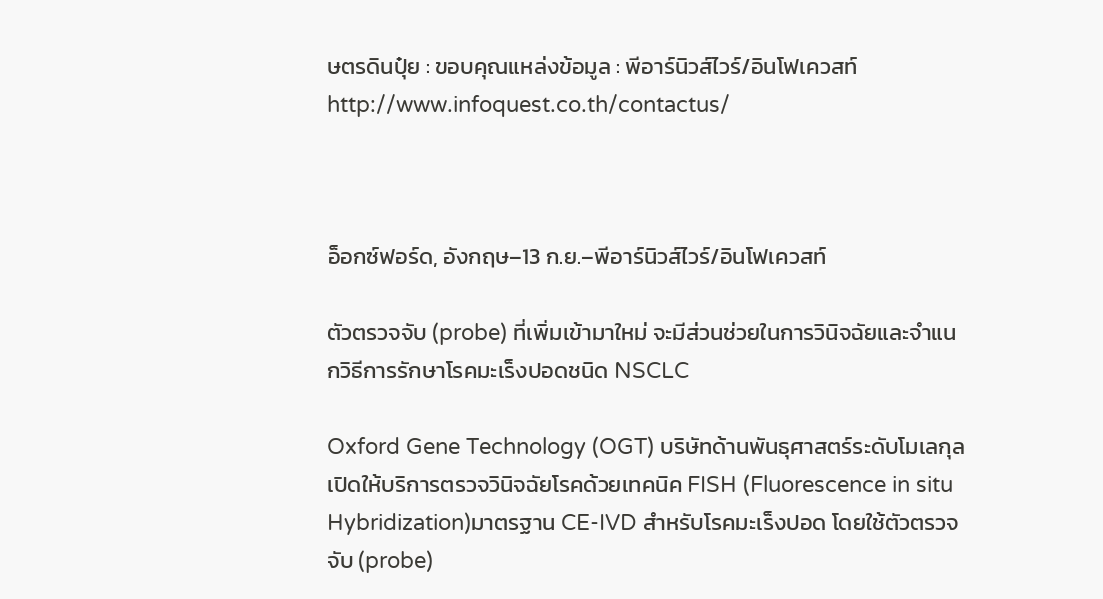ษตรดินปุ๋ย : ขอบคุณแหล่งข้อมูล : พีอาร์นิวส์ไวร์/อินโฟเควสท์ http://www.infoquest.co.th/contactus/



อ็อกซ์ฟอร์ด, อังกฤษ–13 ก.ย.–พีอาร์นิวส์ไวร์/อินโฟเควสท์

ตัวตรวจจับ (probe) ที่เพิ่มเข้ามาใหม่ จะมีส่วนช่วยในการวินิจฉัยและจำแนกวิธีการรักษาโรคมะเร็งปอดชนิด NSCLC

Oxford Gene Technology (OGT) บริษัทด้านพันธุศาสตร์ระดับโมเลกุล เปิดให้บริการตรวจวินิจฉัยโรคด้วยเทคนิค FISH (Fluorescence in situ Hybridization)มาตรฐาน CE-IVD สำหรับโรคมะเร็งปอด โดยใช้ตัวตรวจจับ (probe)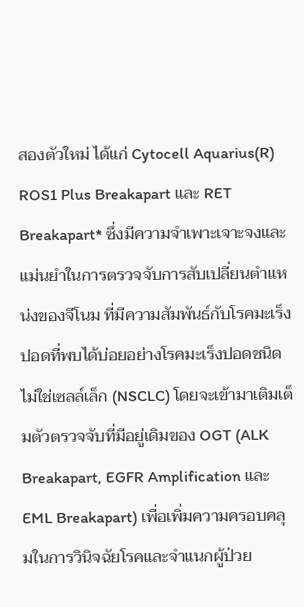สองตัวใหม่ ได้แก่ Cytocell Aquarius(R) ROS1 Plus Breakapart และ RET Breakapart* ซึ่งมีความจำเพาะเจาะจงและแม่นยำในการตรวจจับการสับเปลี่ยนตำแหน่งของจีโนม ที่มีความสัมพันธ์กับโรคมะเร็งปอดที่พบได้บ่อยอย่างโรคมะเร็งปอดชนิดไม่ใช่เซลล์เล็ก (NSCLC) โดยจะเข้ามาเติมเต็มตัวตรวจจับที่มีอยู่เดิมของ OGT (ALK Breakapart, EGFR Amplification และ EML Breakapart) เพื่อเพิ่มความครอบคลุมในการวินิจฉัยโรคและจำแนกผู้ป่วย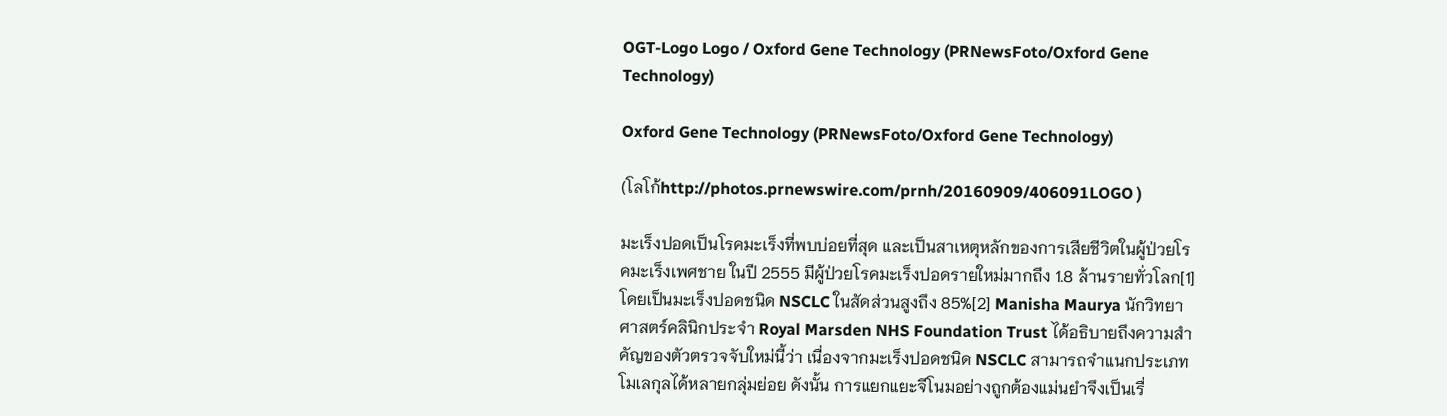OGT-Logo Logo / Oxford Gene Technology (PRNewsFoto/Oxford Gene Technology)

Oxford Gene Technology (PRNewsFoto/Oxford Gene Technology)

(โลโก้http://photos.prnewswire.com/prnh/20160909/406091LOGO )

มะเร็งปอดเป็นโรคมะเร็งที่พบบ่อยที่สุด และเป็นสาเหตุหลักของการเสียชีวิตในผู้ป่วยโรคมะเร็งเพศชาย ในปี 2555 มีผู้ป่วยโรคมะเร็งปอดรายใหม่มากถึง 1.8 ล้านรายทั่วโลก[1] โดยเป็นมะเร็งปอดชนิด NSCLC ในสัดส่วนสูงถึง 85%[2] Manisha Maurya นักวิทยาศาสตร์คลินิกประจำ Royal Marsden NHS Foundation Trust ได้อธิบายถึงความสำคัญของตัวตรวจจับใหม่นี้ว่า เนื่องจากมะเร็งปอดชนิด NSCLC สามารถจำแนกประเภทโมเลกุลได้หลายกลุ่มย่อย ดังนั้น การแยกแยะจีโนมอย่างถูกต้องแม่นยำจึงเป็นเรื่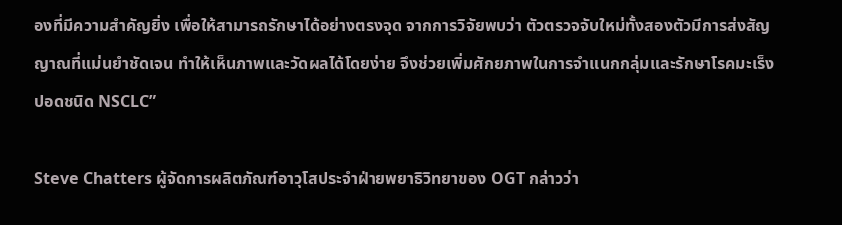องที่มีความสำคัญยิ่ง เพื่อให้สามารถรักษาได้อย่างตรงจุด จากการวิจัยพบว่า ตัวตรวจจับใหม่ทั้งสองตัวมีการส่งสัญญาณที่แม่นยำชัดเจน ทำให้เห็นภาพและวัดผลได้โดยง่าย จึงช่วยเพิ่มศักยภาพในการจำแนกกลุ่มและรักษาโรคมะเร็งปอดชนิด NSCLC”

Steve Chatters ผู้จัดการผลิตภัณฑ์อาวุโสประจำฝ่ายพยาธิวิทยาของ OGT กล่าวว่า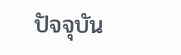ปัจจุบัน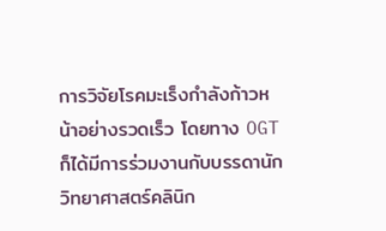การวิจัยโรคมะเร็งกำลังก้าวหน้าอย่างรวดเร็ว โดยทาง OGT ก็ได้มีการร่วมงานกับบรรดานักวิทยาศาสตร์คลินิก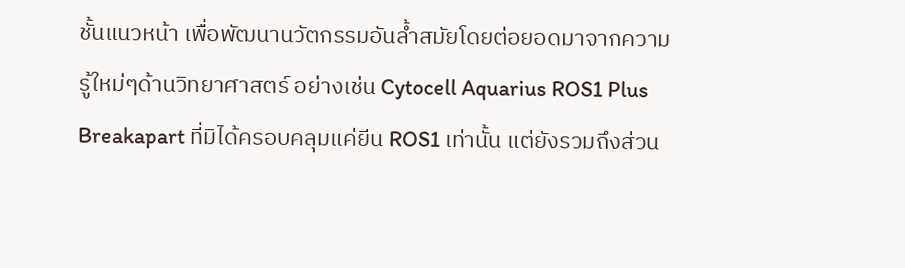ชั้นแนวหน้า เพื่อพัฒนานวัตกรรมอันล้ำสมัยโดยต่อยอดมาจากความรู้ใหม่ๆด้านวิทยาศาสตร์ อย่างเช่น Cytocell Aquarius ROS1 Plus Breakapart ที่มิได้ครอบคลุมแค่ยีน ROS1 เท่านั้น แต่ยังรวมถึงส่วน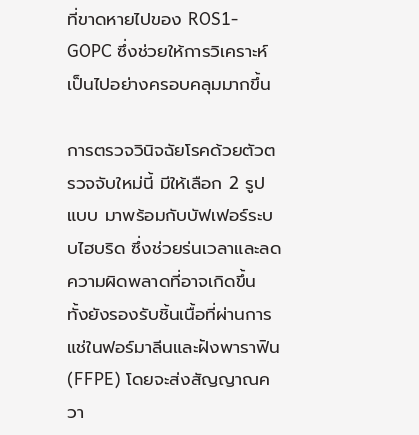ที่ขาดหายไปของ ROS1-GOPC ซึ่งช่วยให้การวิเคราะห์เป็นไปอย่างครอบคลุมมากขึ้น

การตรวจวินิจฉัยโรคด้วยตัวตรวจจับใหม่นี้ มีให้เลือก 2 รูปแบบ มาพร้อมกับบัฟเฟอร์ระบบไฮบริด ซึ่งช่วยร่นเวลาและลดความผิดพลาดที่อาจเกิดขึ้น ทั้งยังรองรับชิ้นเนื้อที่ผ่านการแช่ในฟอร์มาลีนและฝังพาราฟิน (FFPE) โดยจะส่งสัญญาณควา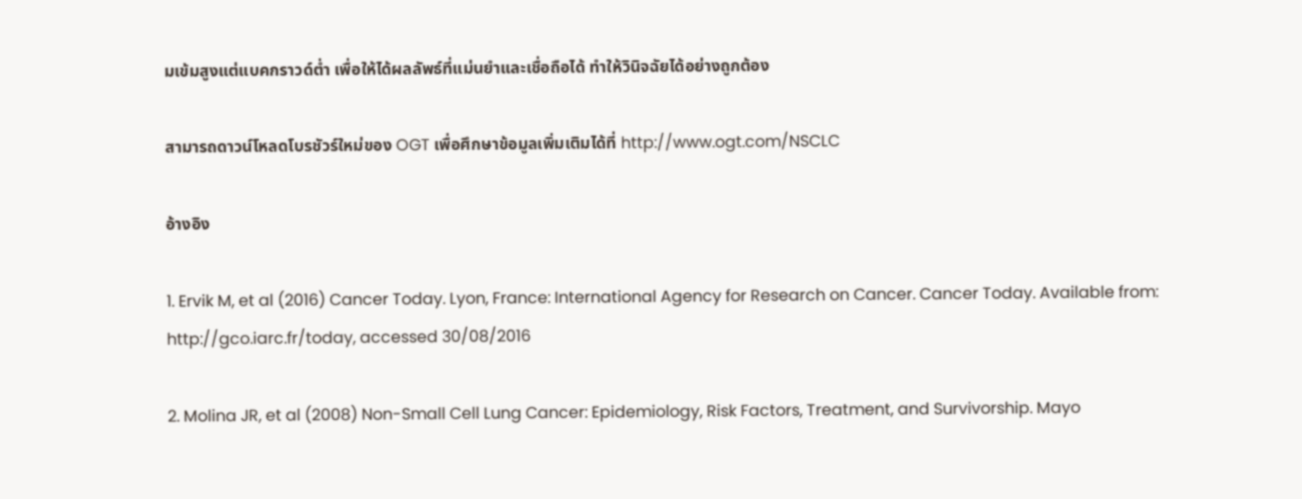มเข้มสูงแต่แบคกราวด์ต่ำ เพื่อให้ได้ผลลัพธ์ที่แม่นยำและเชื่อถือได้ ทำให้วินิจฉัยได้อย่างถูกต้อง

สามารถดาวน์โหลดโบรชัวร์ใหม่ของ OGT เพื่อศึกษาข้อมูลเพิ่มเติมได้ที่ http://www.ogt.com/NSCLC

อ้างอิง

1. Ervik M, et al (2016) Cancer Today. Lyon, France: International Agency for Research on Cancer. Cancer Today. Available from: http://gco.iarc.fr/today, accessed 30/08/2016

2. Molina JR, et al (2008) Non-Small Cell Lung Cancer: Epidemiology, Risk Factors, Treatment, and Survivorship. Mayo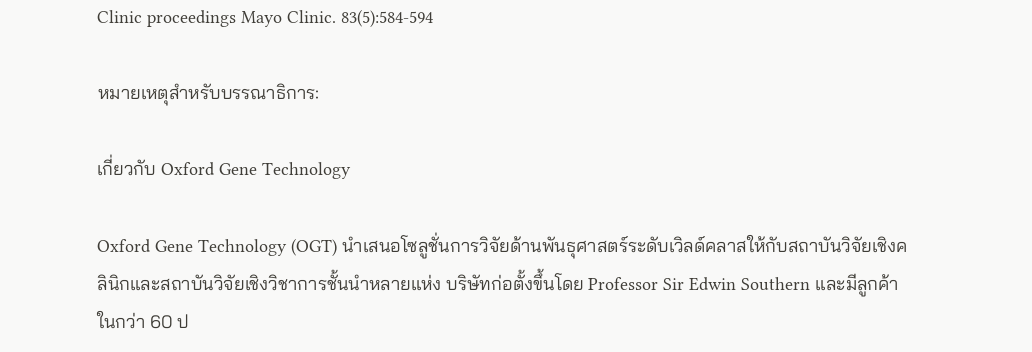Clinic proceedings Mayo Clinic. 83(5):584-594

หมายเหตุสำหรับบรรณาธิการ:

เกี่ยวกับ Oxford Gene Technology

Oxford Gene Technology (OGT) นำเสนอโซลูชั่นการวิจัยด้านพันธุศาสตร์ระดับเวิลด์คลาสให้กับสถาบันวิจัยเชิงคลินิกและสถาบันวิจัยเชิงวิชาการชั้นนำหลายแห่ง บริษัทก่อตั้งขึ้นโดย Professor Sir Edwin Southern และมีลูกค้าในกว่า 60 ป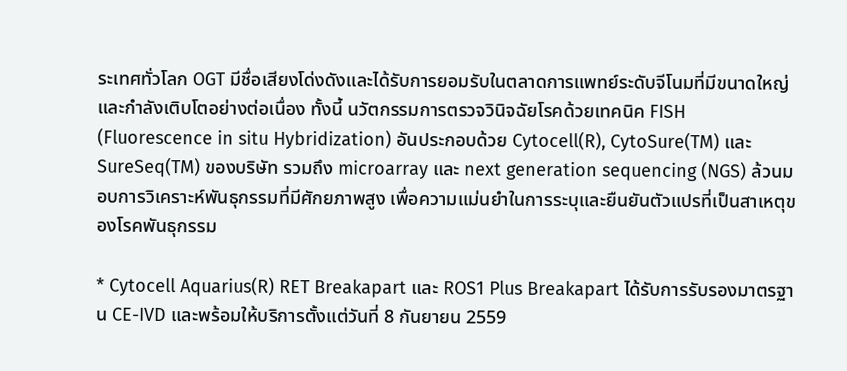ระเทศทั่วโลก OGT มีชื่อเสียงโด่งดังและได้รับการยอมรับในตลาดการแพทย์ระดับจีโนมที่มีขนาดใหญ่และกำลังเติบโตอย่างต่อเนื่อง ทั้งนี้ นวัตกรรมการตรวจวินิจฉัยโรคด้วยเทคนิค FISH (Fluorescence in situ Hybridization) อันประกอบด้วย Cytocell(R), CytoSure(TM) และ SureSeq(TM) ของบริษัท รวมถึง microarray และ next generation sequencing (NGS) ล้วนมอบการวิเคราะห์พันธุกรรมที่มีศักยภาพสูง เพื่อความแม่นยำในการระบุและยืนยันตัวแปรที่เป็นสาเหตุของโรคพันธุกรรม

* Cytocell Aquarius(R) RET Breakapart และ ROS1 Plus Breakapart ได้รับการรับรองมาตรฐาน CE-IVD และพร้อมให้บริการตั้งแต่วันที่ 8 กันยายน 2559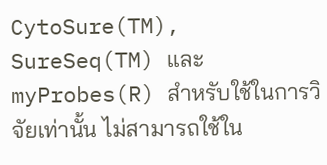CytoSure(TM), SureSeq(TM) และ myProbes(R) สำหรับใช้ในการวิจัยเท่านั้น ไม่สามารถใช้ใน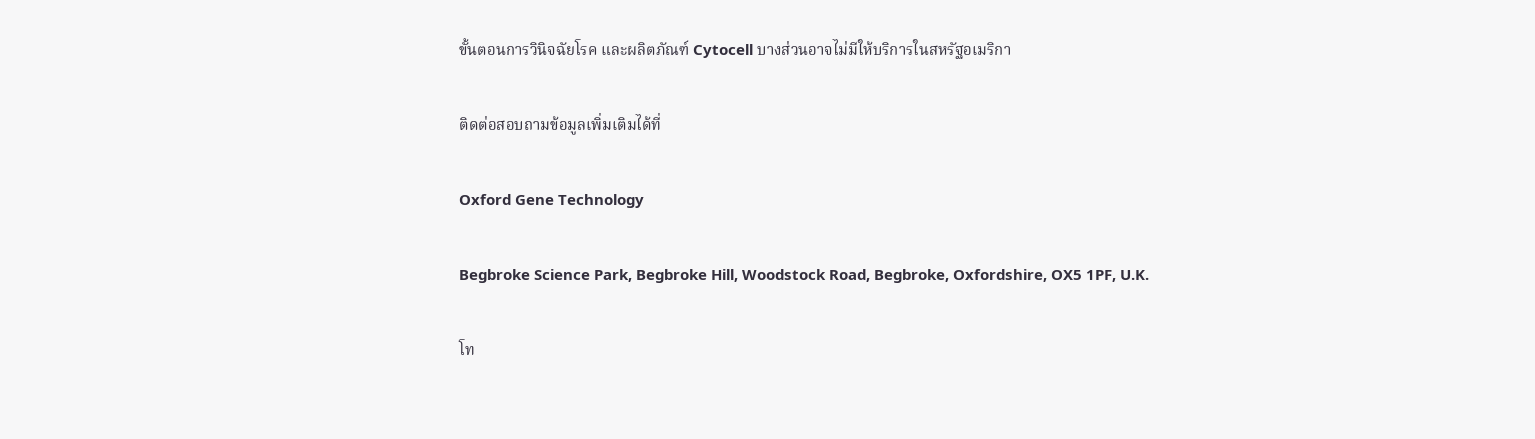ขั้นตอนการวินิจฉัยโรค และผลิตภัณฑ์ Cytocell บางส่วนอาจไม่มีให้บริการในสหรัฐอเมริกา

ติดต่อสอบถามข้อมูลเพิ่มเติมได้ที่

Oxford Gene Technology

Begbroke Science Park, Begbroke Hill, Woodstock Road, Begbroke, Oxfordshire, OX5 1PF, U.K.

โท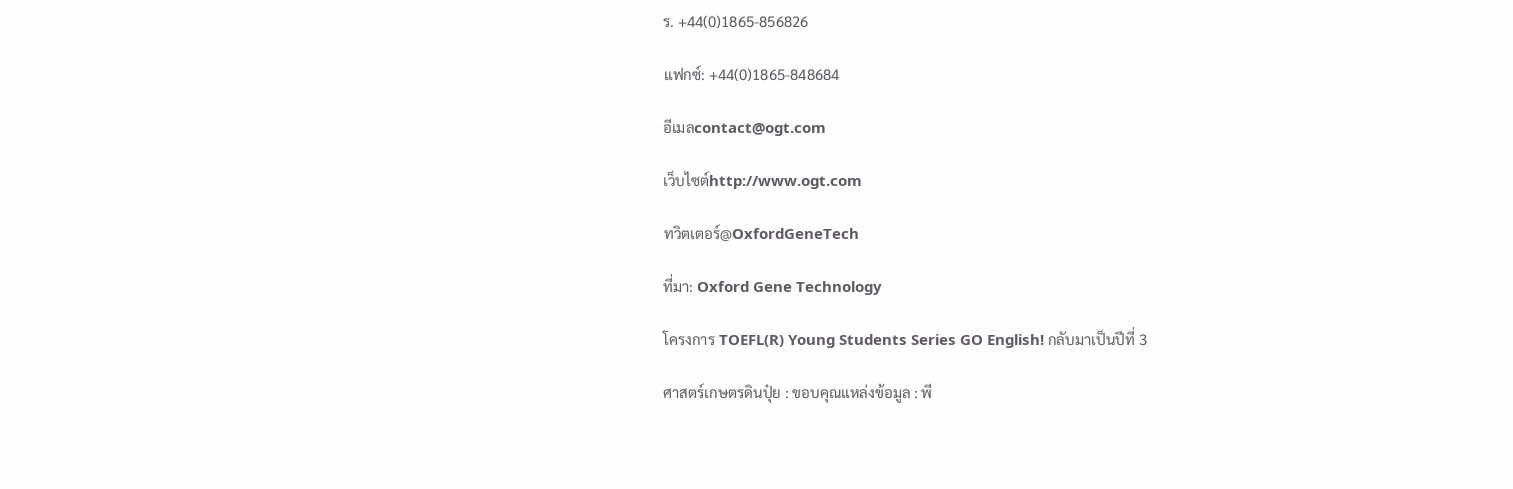ร. +44(0)1865-856826

แฟกซ์: +44(0)1865-848684

อีเมลcontact@ogt.com

เว็บไซต์http://www.ogt.com

ทวิตเตอร์@OxfordGeneTech

ที่มา: Oxford Gene Technology

โครงการ TOEFL(R) Young Students Series GO English! กลับมาเป็นปีที่ 3

ศาสตร์เกษตรดินปุ๋ย : ขอบคุณแหล่งข้อมูล : พี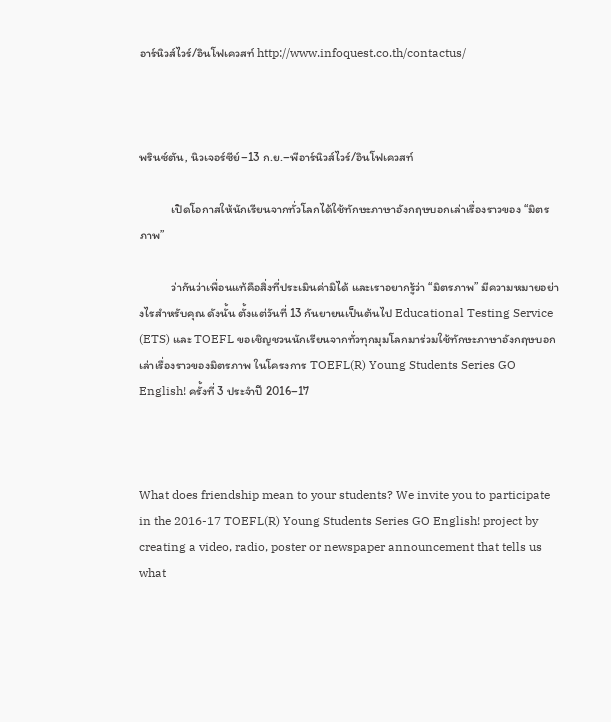อาร์นิวส์ไวร์/อินโฟเควสท์ http://www.infoquest.co.th/contactus/



พรินซ์ตัน, นิวเจอร์ซีย์–13 ก.ย.–พีอาร์นิวส์ไวร์/อินโฟเควสท์

            เปิดโอกาสให้นักเรียนจากทั่วโลกได้ใช้ทักษะภาษาอังกฤษบอกเล่าเรื่องราวของ “มิตรภาพ”

            ว่ากันว่าเพื่อนแท้คือสิ่งที่ประเมินค่ามิได้ และเราอยากรู้ว่า “มิตรภาพ” มีความหมายอย่างไรสำหรับคุณ ดังนั้น ตั้งแต่วันที่ 13 กันยายนเป็นต้นไป Educational Testing Service (ETS) และ TOEFL ขอเชิญชวนนักเรียนจากทั่วทุกมุมโลกมาร่วมใช้ทักษะภาษาอังกฤษบอกเล่าเรื่องราวของมิตรภาพ ในโครงการ TOEFL(R) Young Students Series GO English! ครั้งที่ 3 ประจำปี 2016–17



What does friendship mean to your students? We invite you to participate in the 2016-17 TOEFL(R) Young Students Series GO English! project by creating a video, radio, poster or newspaper announcement that tells us what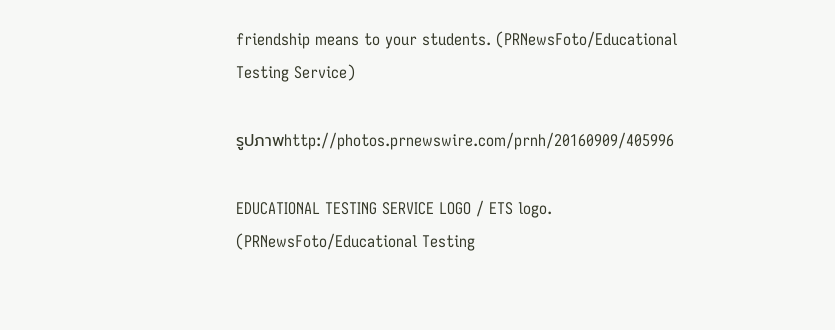friendship means to your students. (PRNewsFoto/Educational Testing Service)

รูปภาพhttp://photos.prnewswire.com/prnh/20160909/405996

EDUCATIONAL TESTING SERVICE LOGO / ETS logo. (PRNewsFoto/Educational Testing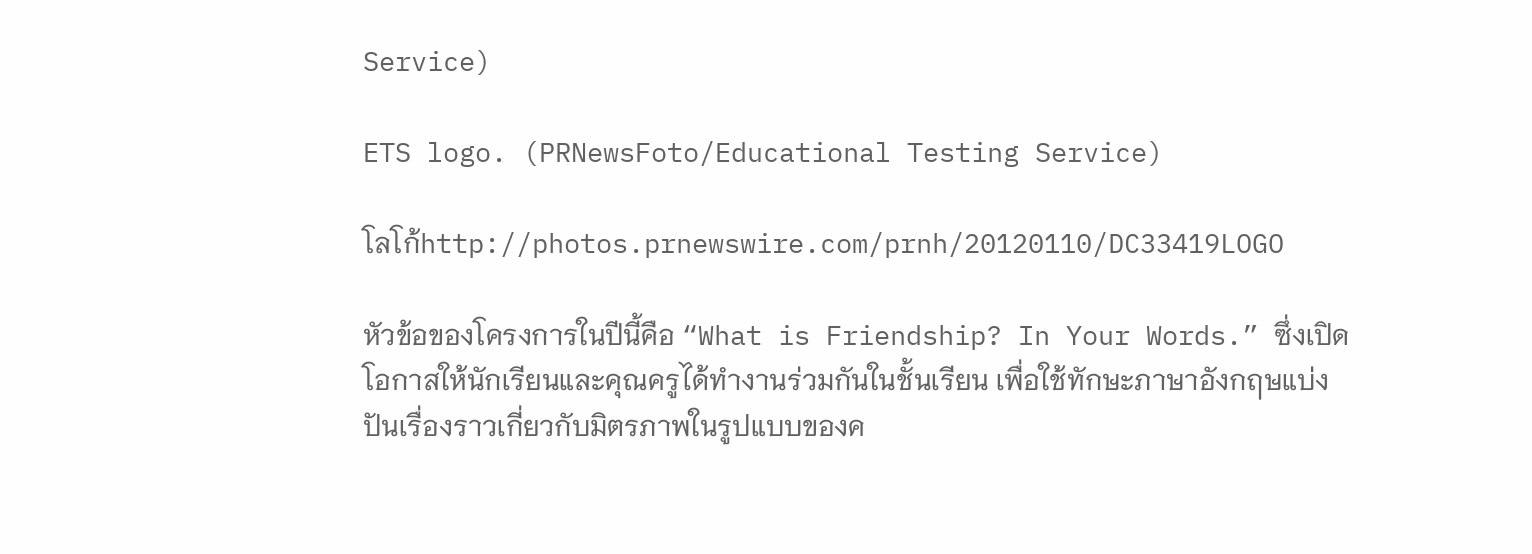Service)

ETS logo. (PRNewsFoto/Educational Testing Service)

โลโก้http://photos.prnewswire.com/prnh/20120110/DC33419LOGO

หัวข้อของโครงการในปีนี้คือ “What is Friendship? In Your Words.” ซึ่งเปิดโอกาสให้นักเรียนและคุณครูได้ทำงานร่วมกันในชั้นเรียน เพื่อใช้ทักษะภาษาอังกฤษแบ่งปันเรื่องราวเกี่ยวกับมิตรภาพในรูปแบบของค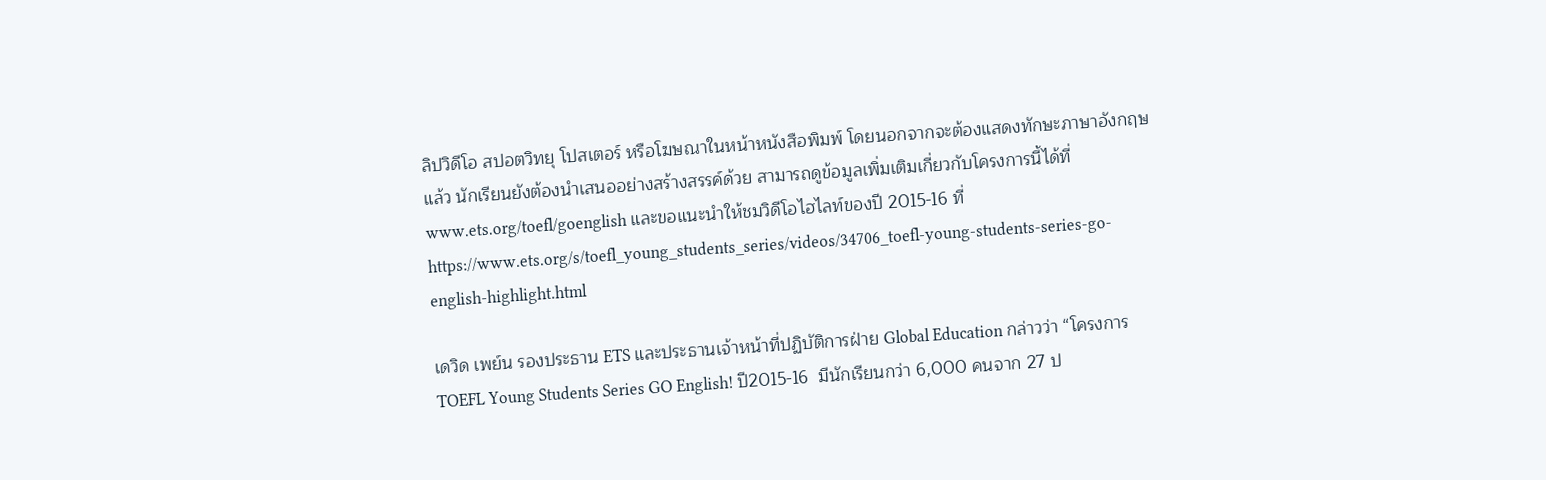ลิปวิดีโอ สปอตวิทยุ โปสเตอร์ หรือโฆษณาในหน้าหนังสือพิมพ์ โดยนอกจากจะต้องแสดงทักษะภาษาอังกฤษแล้ว นักเรียนยังต้องนำเสนออย่างสร้างสรรค์ด้วย สามารถดูข้อมูลเพิ่มเติมเกี่ยวกับโครงการนี้ได้ที่ www.ets.org/toefl/goenglish และขอแนะนำให้ชมวิดีโอไฮไลท์ของปี 2015-16 ที่ https://www.ets.org/s/toefl_young_students_series/videos/34706_toefl-young-students-series-go-english-highlight.html

เดวิด เพย์น รองประธาน ETS และประธานเจ้าหน้าที่ปฏิบัติการฝ่าย Global Education กล่าวว่า “โครงการ TOEFL Young Students Series GO English! ปี2015-16  มีนักเรียนกว่า 6,000 คนจาก 27 ป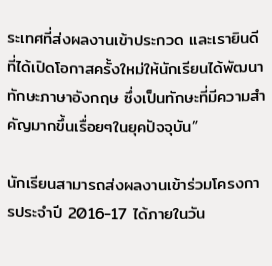ระเทศที่ส่งผลงานเข้าประกวด และเรายินดีที่ได้เปิดโอกาสครั้งใหม่ให้นักเรียนได้พัฒนาทักษะภาษาอังกฤษ ซึ่งเป็นทักษะที่มีความสำคัญมากขึ้นเรื่อยๆในยุคปัจจุบัน”

นักเรียนสามารถส่งผลงานเข้าร่วมโครงการประจำปี 2016-17 ได้ภายในวัน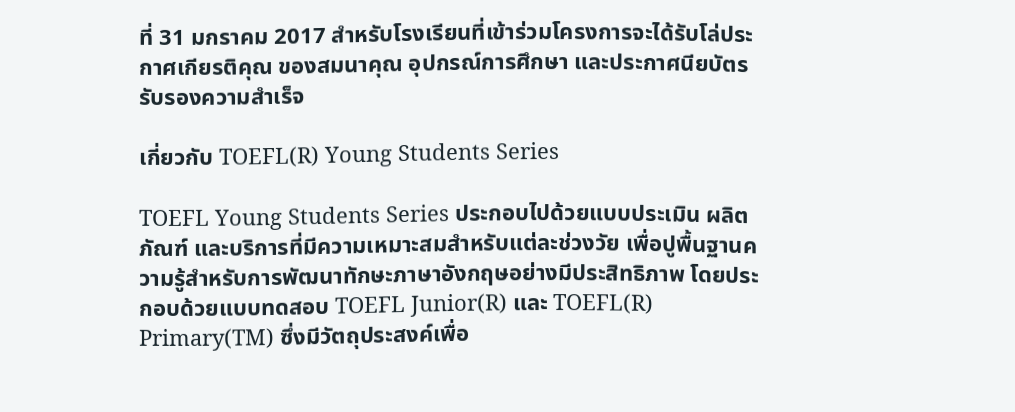ที่ 31 มกราคม 2017 สำหรับโรงเรียนที่เข้าร่วมโครงการจะได้รับโล่ประกาศเกียรติคุณ ของสมนาคุณ อุปกรณ์การศึกษา และประกาศนียบัตรรับรองความสำเร็จ

เกี่ยวกับ TOEFL(R) Young Students Series

TOEFL Young Students Series ประกอบไปด้วยแบบประเมิน ผลิตภัณฑ์ และบริการที่มีความเหมาะสมสำหรับแต่ละช่วงวัย เพื่อปูพื้นฐานความรู้สำหรับการพัฒนาทักษะภาษาอังกฤษอย่างมีประสิทธิภาพ โดยประกอบด้วยแบบทดสอบ TOEFL Junior(R) และ TOEFL(R) Primary(TM) ซึ่งมีวัตถุประสงค์เพื่อ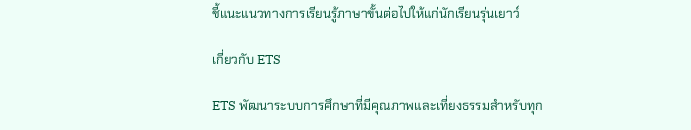ชี้แนะแนวทางการเรียนรู้ภาษาขั้นต่อไปให้แก่นักเรียนรุ่นเยาว์

เกี่ยวกับ ETS

ETS พัฒนาระบบการศึกษาที่มีคุณภาพและเที่ยงธรรมสำหรับทุก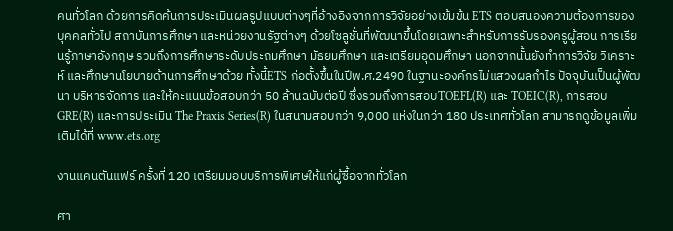คนทั่วโลก ด้วยการคิดค้นการประเมินผลรูปแบบต่างๆที่อ้างอิงจากการวิจัยอย่างเข้มข้น ETS ตอบสนองความต้องการของบุคคลทั่วไป สถาบันการศึกษา และหน่วยงานรัฐต่างๆ ด้วยโซลูชั่นที่พัฒนาขึ้นโดยเฉพาะสำหรับการรับรองครูผู้สอน การเรียนรู้ภาษาอังกฤษ รวมถึงการศึกษาระดับประถมศึกษา มัธยมศึกษา และเตรียมอุดมศึกษา นอกจากนั้นยังทำการวิจัย วิเคราะห์ และศึกษานโยบายด้านการศึกษาด้วย ทั้งนี้ETS ก่อตั้งขึ้นในปีพ.ศ.2490 ในฐานะองค์กรไม่แสวงผลกำไร ปัจจุบันเป็นผู้พัฒนา บริหารจัดการ และให้คะแนนข้อสอบกว่า 50 ล้านฉบับต่อปี ซึ่งรวมถึงการสอบTOEFL(R) และ TOEIC(R), การสอบ GRE(R) และการประเมิน The Praxis Series(R) ในสนามสอบกว่า 9,000 แห่งในกว่า 180 ประเทศทั่วโลก สามารถดูข้อมูลเพิ่มเติมได้ที่ www.ets.org

งานแคนตันแฟร์ ครั้งที่ 120 เตรียมมอบบริการพิเศษให้แก่ผู้ซื้อจากทั่วโลก

ศา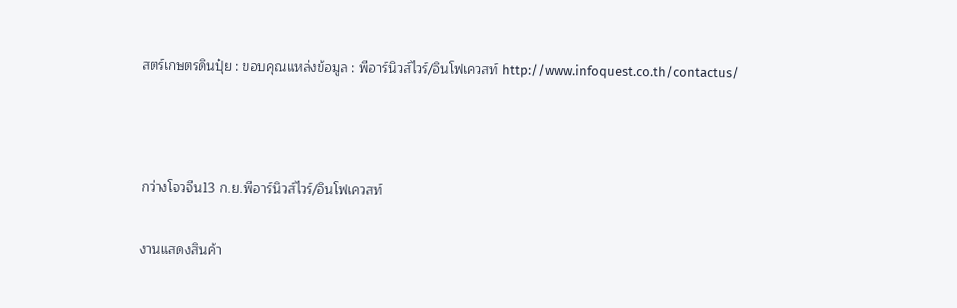สตร์เกษตรดินปุ๋ย : ขอบคุณแหล่งข้อมูล : พีอาร์นิวส์ไวร์/อินโฟเควสท์ http://www.infoquest.co.th/contactus/



กว่างโจวจีน13 ก.ย.พีอาร์นิวส์ไวร์/อินโฟเควสท์

งานแสดงสินค้า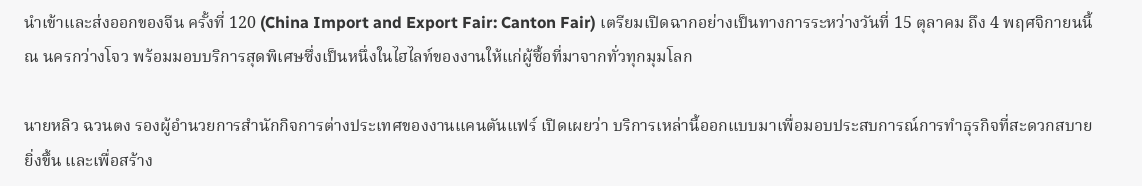นำเข้าและส่งออกของจีน ครั้งที่ 120 (China Import and Export Fair: Canton Fair) เตรียมเปิดฉากอย่างเป็นทางการระหว่างวันที่ 15 ตุลาคม ถึง 4 พฤศจิกายนนี้ ณ นครกว่างโจว พร้อมมอบบริการสุดพิเศษซึ่งเป็นหนึ่งในไฮไลท์ของงานให้แก่ผู้ซื้อที่มาจากทั่วทุกมุมโลก

นายหลิว ฉวนตง รองผู้อำนวยการสำนักกิจการต่างประเทศของงานแคนตันแฟร์ เปิดเผยว่า บริการเหล่านี้ออกแบบมาเพื่อมอบประสบการณ์การทำธุรกิจที่สะดวกสบายยิ่งขึ้น และเพื่อสร้าง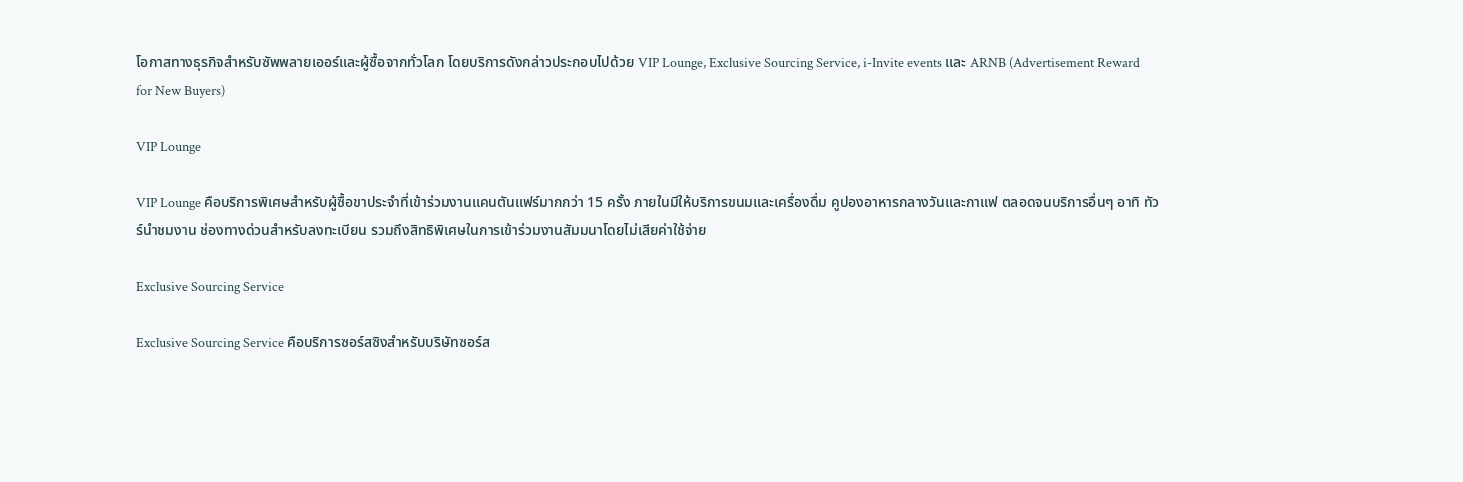โอกาสทางธุรกิจสำหรับซัพพลายเออร์และผู้ซื้อจากทั่วโลก โดยบริการดังกล่าวประกอบไปด้วย VIP Lounge, Exclusive Sourcing Service, i-Invite events และ ARNB (Advertisement Reward for New Buyers)

VIP Lounge

VIP Lounge คือบริการพิเศษสำหรับผู้ซื้อขาประจำที่เข้าร่วมงานแคนตันแฟร์มากกว่า 15 ครั้ง ภายในมีให้บริการขนมและเครื่องดื่ม คูปองอาหารกลางวันและกาแฟ ตลอดจนบริการอื่นๆ อาทิ ทัวร์นำชมงาน ช่องทางด่วนสำหรับลงทะเบียน รวมถึงสิทธิพิเศษในการเข้าร่วมงานสัมมนาโดยไม่เสียค่าใช้จ่าย

Exclusive Sourcing Service

Exclusive Sourcing Service คือบริการซอร์สซิงสำหรับบริษัทซอร์ส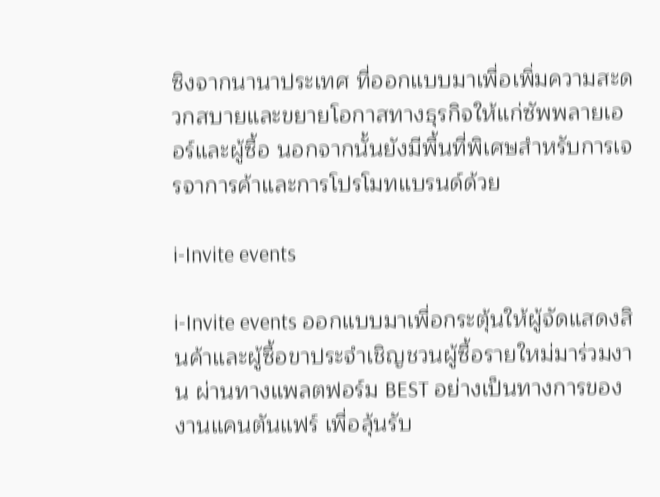ซิงจากนานาประเทศ ที่ออกแบบมาเพื่อเพิ่มความสะดวกสบายและขยายโอกาสทางธุรกิจให้แก่ซัพพลายเออร์และผู้ซื้อ นอกจากนั้นยังมีพื้นที่พิเศษสำหรับการเจรจาการค้าและการโปรโมทแบรนด์ด้วย

i-Invite events

i-Invite events ออกแบบมาเพื่อกระตุ้นให้ผู้จัดแสดงสินค้าและผู้ซื้อขาประจำเชิญชวนผู้ซื้อรายใหม่มาร่วมงาน ผ่านทางแพลตฟอร์ม BEST อย่างเป็นทางการของงานแคนตันแฟร์ เพื่อลุ้นรับ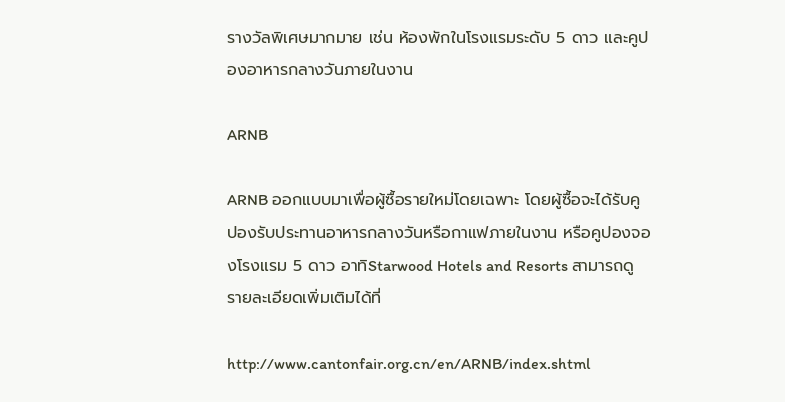รางวัลพิเศษมากมาย เช่น ห้องพักในโรงแรมระดับ 5 ดาว และคูปองอาหารกลางวันภายในงาน

ARNB

ARNB ออกแบบมาเพื่อผู้ซื้อรายใหม่โดยเฉพาะ โดยผู้ซื้อจะได้รับคูปองรับประทานอาหารกลางวันหรือกาแฟภายในงาน หรือคูปองจองโรงแรม 5 ดาว อาทิStarwood Hotels and Resorts สามารถดูรายละเอียดเพิ่มเติมได้ที่

http://www.cantonfair.org.cn/en/ARNB/index.shtml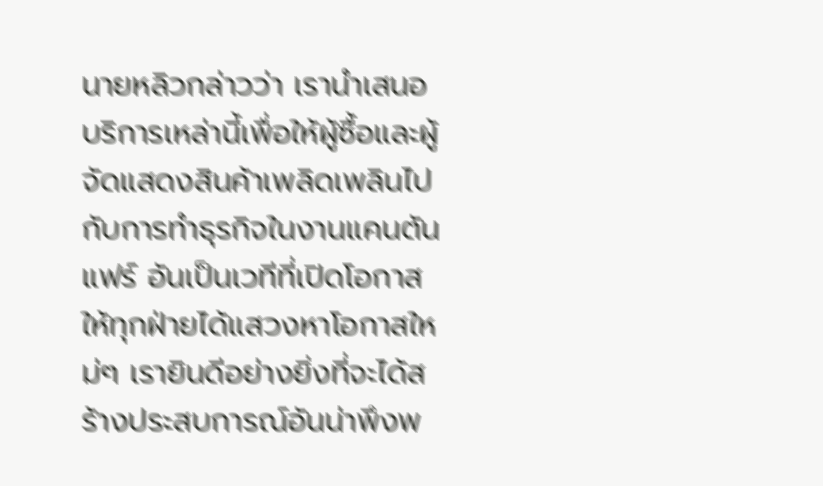นายหลิวกล่าวว่า เรานำเสนอบริการเหล่านี้เพื่อให้ผู้ซื้อและผู้จัดแสดงสินค้าเพลิดเพลินไปกับการทำธุรกิจในงานแคนตันแฟร์ อันเป็นเวทีที่เปิดโอกาสให้ทุกฝ่ายได้แสวงหาโอกาสใหม่ๆ เรายินดีอย่างยิ่งที่จะได้สร้างประสบการณ์อันน่าพึงพ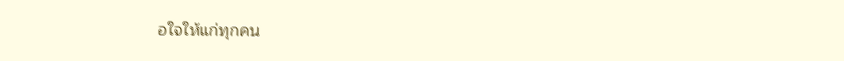อใจให้แก่ทุกคน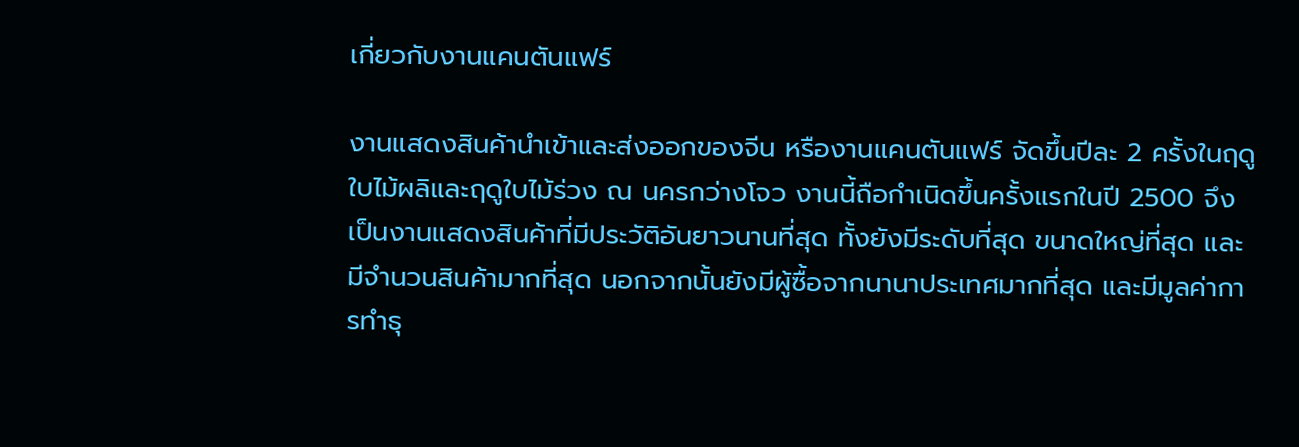เกี่ยวกับงานแคนตันแฟร์

งานแสดงสินค้านำเข้าและส่งออกของจีน หรืองานแคนตันแฟร์ จัดขึ้นปีละ 2 ครั้งในฤดูใบไม้ผลิและฤดูใบไม้ร่วง ณ นครกว่างโจว งานนี้ถือกำเนิดขึ้นครั้งแรกในปี 2500 จึงเป็นงานแสดงสินค้าที่มีประวัติอันยาวนานที่สุด ทั้งยังมีระดับที่สุด ขนาดใหญ่ที่สุด และมีจำนวนสินค้ามากที่สุด นอกจากนั้นยังมีผู้ซื้อจากนานาประเทศมากที่สุด และมีมูลค่าการทำธุ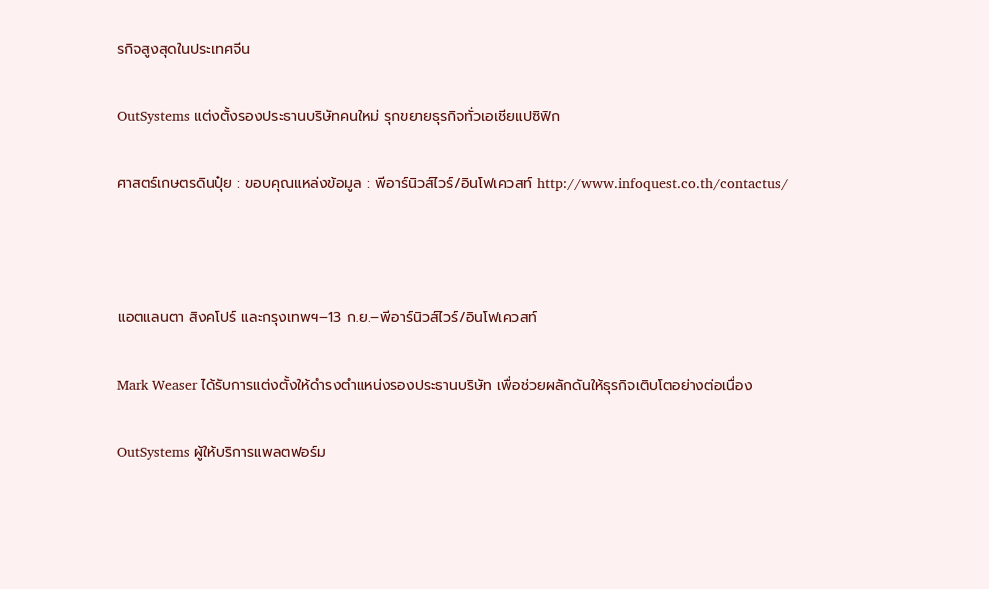รกิจสูงสุดในประเทศจีน

OutSystems แต่งตั้งรองประธานบริษัทคนใหม่ รุกขยายธุรกิจทั่วเอเชียแปซิฟิก

ศาสตร์เกษตรดินปุ๋ย : ขอบคุณแหล่งข้อมูล : พีอาร์นิวส์ไวร์/อินโฟเควสท์ http://www.infoquest.co.th/contactus/



แอตแลนตา สิงคโปร์ และกรุงเทพฯ–13 ก.ย.–พีอาร์นิวส์ไวร์/อินโฟเควสท์

Mark Weaser ได้รับการแต่งตั้งให้ดำรงตำแหน่งรองประธานบริษัท เพื่อช่วยผลักดันให้ธุรกิจเติบโตอย่างต่อเนื่อง

OutSystems ผู้ให้บริการแพลตฟอร์ม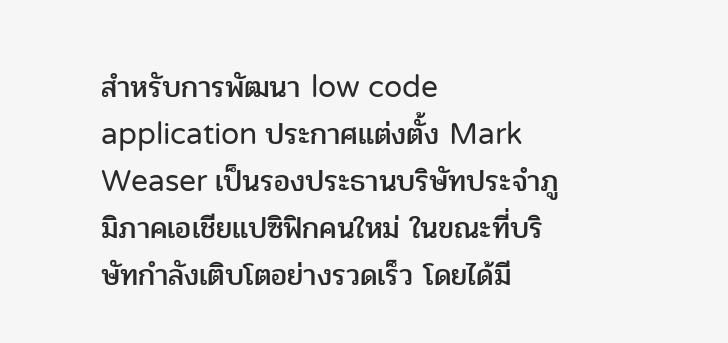สำหรับการพัฒนา low code application ประกาศแต่งตั้ง Mark Weaser เป็นรองประธานบริษัทประจำภูมิภาคเอเชียแปซิฟิกคนใหม่ ในขณะที่บริษัทกำลังเติบโตอย่างรวดเร็ว โดยได้มี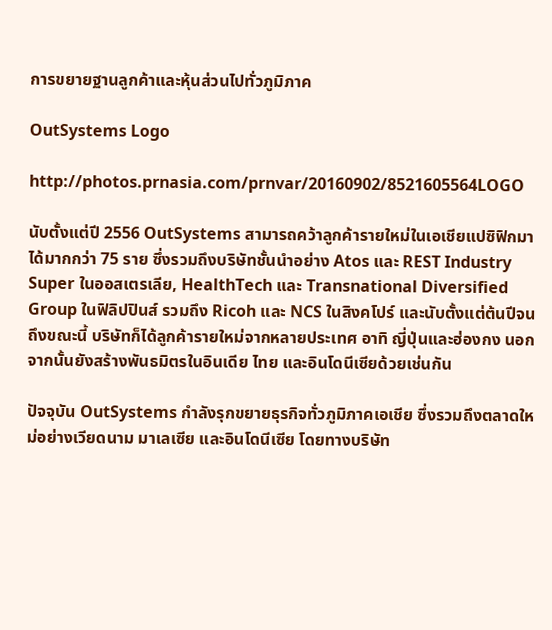การขยายฐานลูกค้าและหุ้นส่วนไปทั่วภูมิภาค

OutSystems Logo

http://photos.prnasia.com/prnvar/20160902/8521605564LOGO

นับตั้งแต่ปี 2556 OutSystems สามารถคว้าลูกค้ารายใหม่ในเอเชียแปซิฟิกมาได้มากกว่า 75 ราย ซึ่งรวมถึงบริษัทชั้นนำอย่าง Atos และ REST Industry Super ในออสเตรเลีย, HealthTech และ Transnational Diversified Group ในฟิลิปปินส์ รวมถึง Ricoh และ NCS ในสิงคโปร์ และนับตั้งแต่ต้นปีจนถึงขณะนี้ บริษัทก็ได้ลูกค้ารายใหม่จากหลายประเทศ อาทิ ญี่ปุ่นและฮ่องกง นอกจากนั้นยังสร้างพันธมิตรในอินเดีย ไทย และอินโดนีเซียด้วยเช่นกัน

ปัจจุบัน OutSystems กำลังรุกขยายธุรกิจทั่วภูมิภาคเอเชีย ซึ่งรวมถึงตลาดใหม่อย่างเวียดนาม มาเลเซีย และอินโดนีเซีย โดยทางบริษัท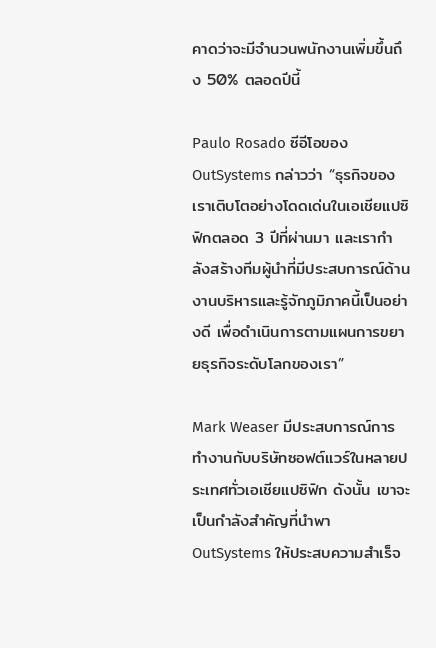คาดว่าจะมีจำนวนพนักงานเพิ่มขึ้นถึง 50% ตลอดปีนี้

Paulo Rosado ซีอีโอของ OutSystems กล่าวว่า “ธุรกิจของเราเติบโตอย่างโดดเด่นในเอเชียแปซิฟิกตลอด 3 ปีที่ผ่านมา และเรากำลังสร้างทีมผู้นำที่มีประสบการณ์ด้านงานบริหารและรู้จักภูมิภาคนี้เป็นอย่างดี เพื่อดำเนินการตามแผนการขยายธุรกิจระดับโลกของเรา”

Mark Weaser มีประสบการณ์การทำงานกับบริษัทซอฟต์แวร์ในหลายประเทศทั่วเอเชียแปซิฟิก ดังนั้น เขาจะเป็นกำลังสำคัญที่นำพา OutSystems ให้ประสบความสำเร็จ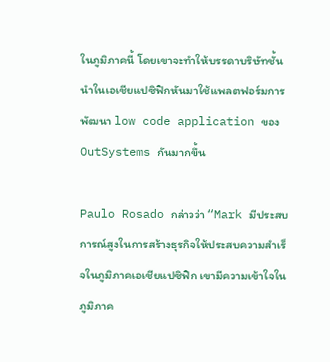ในภูมิภาคนี้ โดยเขาจะทำให้บรรดาบริษัทชั้นนำในเอเชียแปซิฟิกหันมาใช้แพลตฟอร์มการพัฒนา low code application ของ OutSystems กันมากขึ้น

Paulo Rosado กล่าวว่า “Mark มีประสบการณ์สูงในการสร้างธุรกิจให้ประสบความสำเร็จในภูมิภาคเอเชียแปซิฟิก เขามีความเข้าใจในภูมิภาค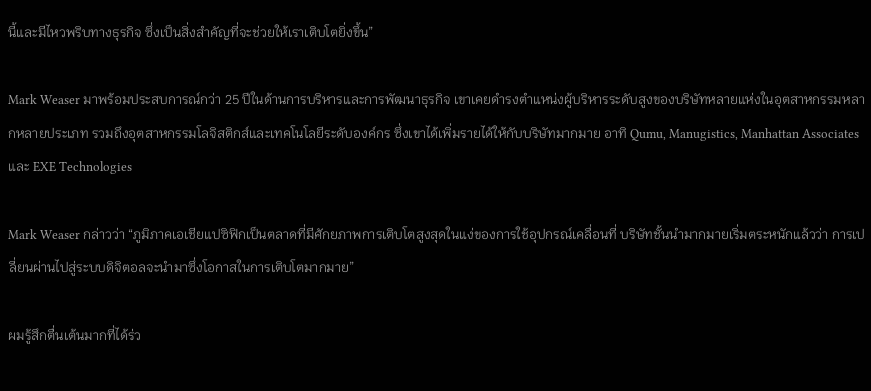นี้และมีไหวพริบทางธุรกิจ ซึ่งเป็นสิ่งสำคัญที่จะช่วยให้เราเติบโตยิ่งขึ้น”

Mark Weaser มาพร้อมประสบการณ์กว่า 25 ปีในด้านการบริหารและการพัฒนาธุรกิจ เขาเคยดำรงตำแหน่งผู้บริหารระดับสูงของบริษัทหลายแห่งในอุตสาหกรรมหลากหลายประเภท รวมถึงอุตสาหกรรมโลจิสติกส์และเทคโนโลยีระดับองค์กร ซึ่งเขาได้เพิ่มรายได้ให้กับบริษัทมากมาย อาทิ Qumu, Manugistics, Manhattan Associates และ EXE Technologies

Mark Weaser กล่าวว่า “ภูมิภาคเอเชียแปซิฟิกเป็นตลาดที่มีศักยภาพการเติบโตสูงสุดในแง่ของการใช้อุปกรณ์เคลื่อนที่ บริษัทชั้นนำมากมายเริ่มตระหนักแล้วว่า การเปลี่ยนผ่านไปสู่ระบบดิจิตอลจะนำมาซึ่งโอกาสในการเติบโตมากมาย”

ผมรู้สึกตื่นเต้นมากที่ได้ร่ว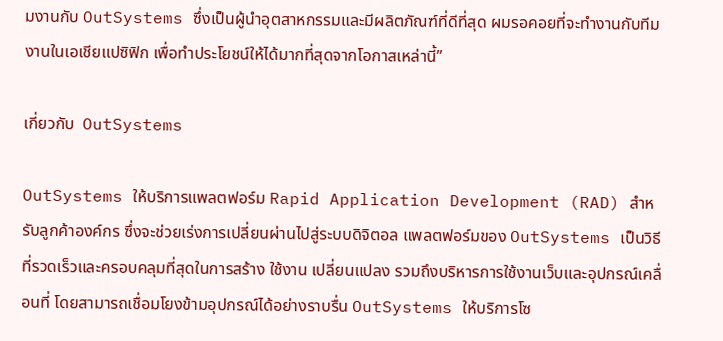มงานกับ OutSystems ซึ่งเป็นผู้นำอุตสาหกรรมและมีผลิตภัณฑ์ที่ดีที่สุด ผมรอคอยที่จะทำงานกับทีมงานในเอเชียแปซิฟิก เพื่อทำประโยชน์ให้ได้มากที่สุดจากโอกาสเหล่านี้”

เกี่ยวกับ  OutSystems

OutSystems ให้บริการแพลตฟอร์ม Rapid Application Development (RAD) สำหรับลูกค้าองค์กร ซึ่งจะช่วยเร่งการเปลี่ยนผ่านไปสู่ระบบดิจิตอล แพลตฟอร์มของ OutSystems เป็นวิธีที่รวดเร็วและครอบคลุมที่สุดในการสร้าง ใช้งาน เปลี่ยนแปลง รวมถึงบริหารการใช้งานเว็บและอุปกรณ์เคลื่อนที่ โดยสามารถเชื่อมโยงข้ามอุปกรณ์ได้อย่างราบรื่น OutSystems ให้บริการโซ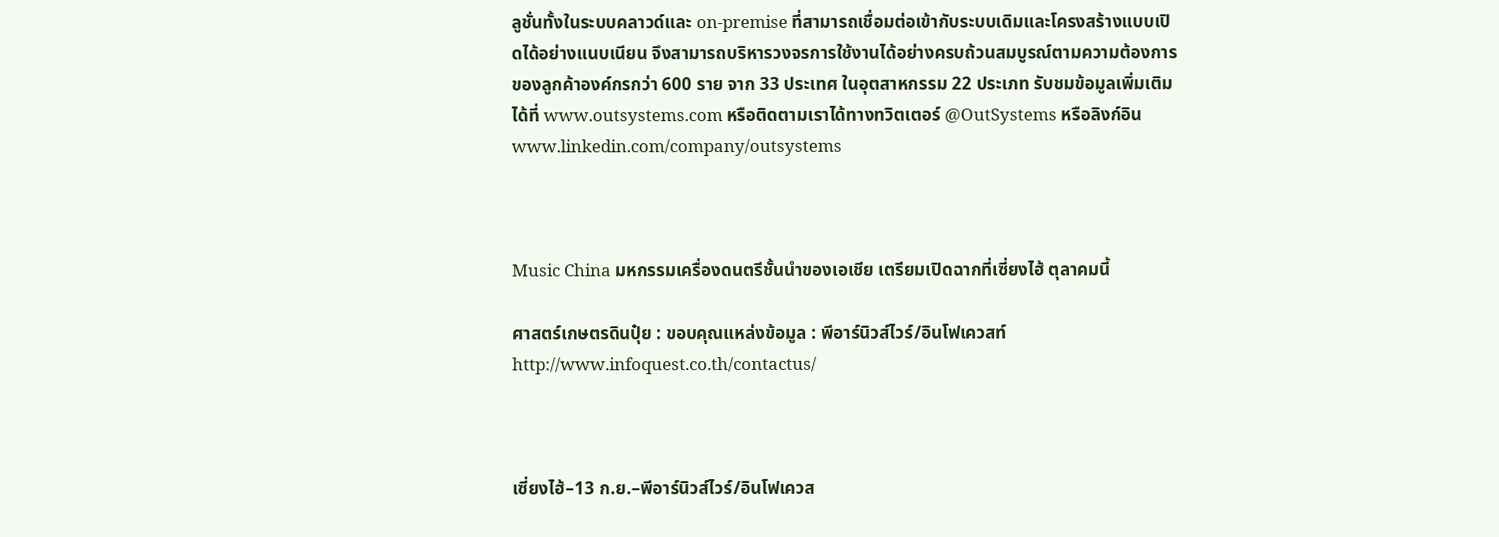ลูชั่นทั้งในระบบคลาวด์และ on-premise ที่สามารถเชื่อมต่อเข้ากับระบบเดิมและโครงสร้างแบบเปิดได้อย่างแนบเนียน จึงสามารถบริหารวงจรการใช้งานได้อย่างครบถ้วนสมบูรณ์ตามความต้องการของลูกค้าองค์กรกว่า 600 ราย จาก 33 ประเทศ ในอุตสาหกรรม 22 ประเภท รับชมข้อมูลเพิ่มเติมได้ที่ www.outsystems.com หรือติดตามเราได้ทางทวิตเตอร์ @OutSystems หรือลิงก์อิน www.linkedin.com/company/outsystems



Music China มหกรรมเครื่องดนตรีชั้นนำของเอเชีย เตรียมเปิดฉากที่เซี่ยงไฮ้ ตุลาคมนี้

ศาสตร์เกษตรดินปุ๋ย : ขอบคุณแหล่งข้อมูล : พีอาร์นิวส์ไวร์/อินโฟเควสท์ http://www.infoquest.co.th/contactus/



เซี่ยงไฮ้–13 ก.ย.–พีอาร์นิวส์ไวร์/อินโฟเควส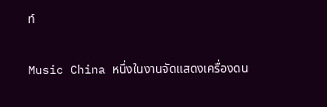ท์

Music China หนึ่งในงานจัดแสดงเครื่องดน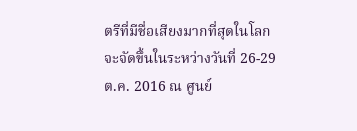ตรีที่มีชื่อเสียงมากที่สุดในโลก จะจัดขึ้นในระหว่างวันที่ 26-29 ต.ค. 2016 ณ ศูนย์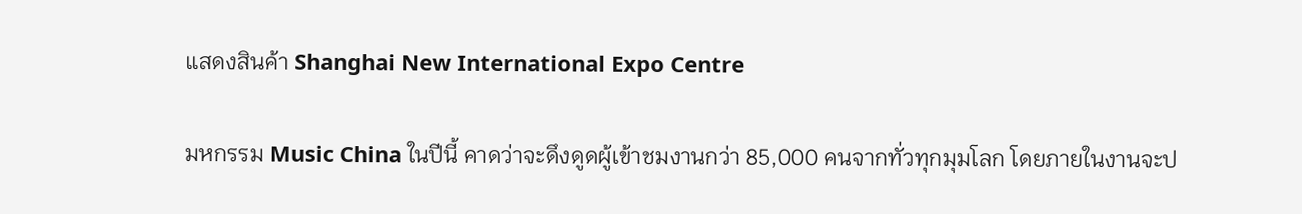แสดงสินค้า Shanghai New International Expo Centre

มหกรรม Music China ในปีนี้ คาดว่าจะดึงดูดผู้เข้าชมงานกว่า 85,000 คนจากทั่วทุกมุมโลก โดยภายในงานจะป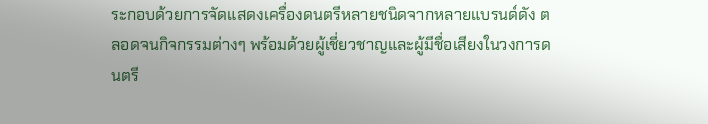ระกอบด้วยการจัดแสดงเครื่องดนตรีหลายชนิดจากหลายแบรนด์ดัง ตลอดจนกิจกรรมต่างๆ พร้อมด้วยผู้เชี่ยวชาญและผู้มีชื่อเสียงในวงการดนตรี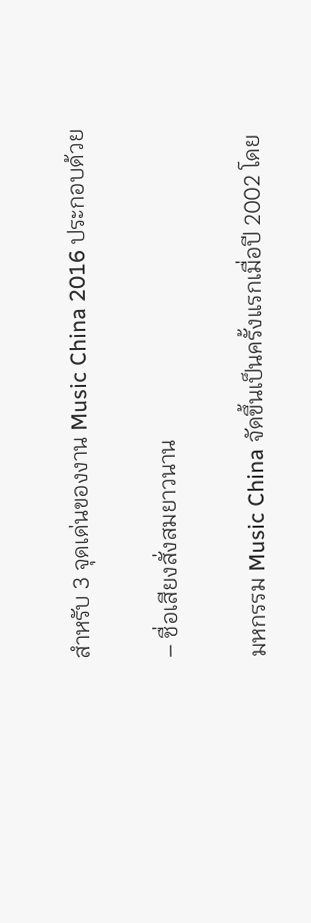สำหรับ 3 จุดเด่นของงาน Music China 2016 ประกอบด้วย

– ชื่อเสียงสั่งสมยาวนาน

มหกรรม Music China จัดขึ้นเป็นครั้งแรกเมื่อปี 2002 โดย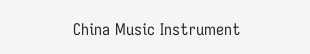China Music Instrument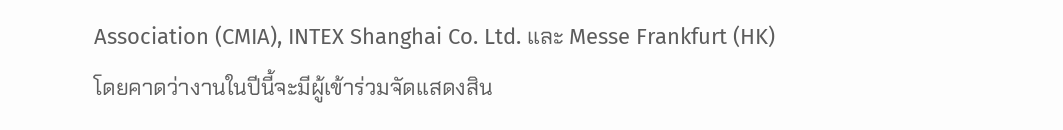Association (CMIA), INTEX Shanghai Co. Ltd. และ Messe Frankfurt (HK)โดยคาดว่างานในปีนี้จะมีผู้เข้าร่วมจัดแสดงสิน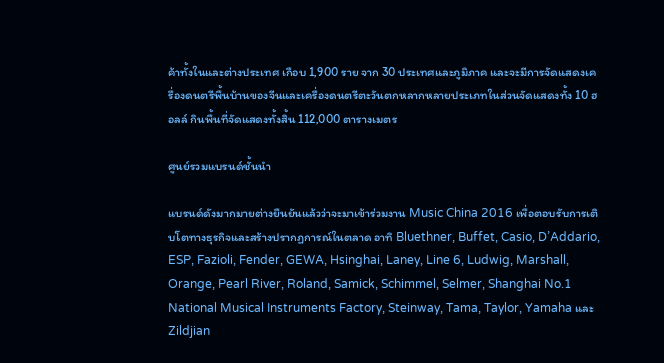ค้าทั้งในและต่างประเทศ เกือบ 1,900 ราย จาก 30 ประเทศและภูมิภาค และจะมีการจัดแสดงเครื่องดนตรีพื้นบ้านของจีนและเครื่องดนตรีตะวันตกหลากหลายประเภทในส่วนจัดแสดงทั้ง 10 ฮอลล์ กินพื้นที่จัดแสดงทั้งสิ้น 112,000 ตารางเมตร

ศูนย์รวมแบรนด์ชั้นนำ

แบรนด์ดังมากมายต่างยืนยันแล้วว่าจะมาเข้าร่วมงาน Music China 2016 เพื่อตอบรับการเติบโตทางธุรกิจและสร้างปรากฏการณ์ในตลาด อาทิ Bluethner, Buffet, Casio, D’Addario, ESP, Fazioli, Fender, GEWA, Hsinghai, Laney, Line 6, Ludwig, Marshall, Orange, Pearl River, Roland, Samick, Schimmel, Selmer, Shanghai No.1 National Musical Instruments Factory, Steinway, Tama, Taylor, Yamaha และ Zildjian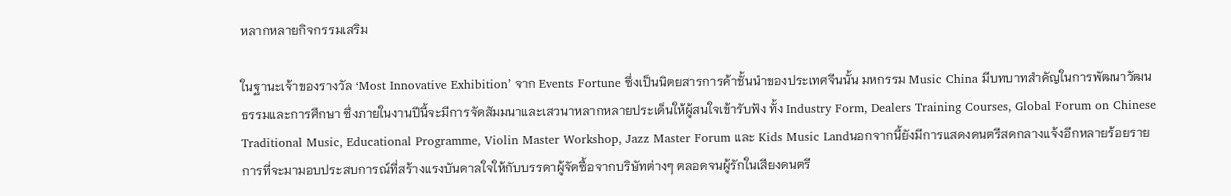หลากหลายกิจกรรมเสริม

ในฐานะเจ้าของรางวัล ‘Most Innovative Exhibition’ จาก Events Fortune ซึ่งเป็นนิตยสารการค้าชั้นนำของประเทศจีนนั้น มหกรรม Music China มีบทบาทสำคัญในการพัฒนาวัฒนธรรมและการศึกษา ซึ่งภายในงานปีนี้จะมีการจัดสัมมนาและเสวนาหลากหลายประเด็นให้ผู้สนใจเข้ารับฟัง ทั้ง Industry Form, Dealers Training Courses, Global Forum on Chinese Traditional Music, Educational Programme, Violin Master Workshop, Jazz Master Forum และ Kids Music Landนอกจากนี้ยังมีการแสดงดนตรีสดกลางแจ้งอีกหลายร้อยรายการที่จะมามอบประสบการณ์ที่สร้างแรงบันดาลใจให้กับบรรดาผู้จัดซื้อจากบริษัทต่างๆ ตลอดจนผู้รักในเสียงดนตรี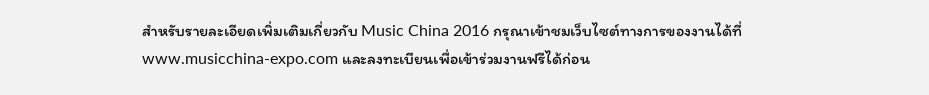สำหรับรายละเอียดเพิ่มเติมเกี่ยวกับ Music China 2016 กรุณาเข้าชมเว็บไซต์ทางการของงานได้ที่ www.musicchina-expo.com และลงทะเบียนเพื่อเข้าร่วมงานฟรีได้ก่อน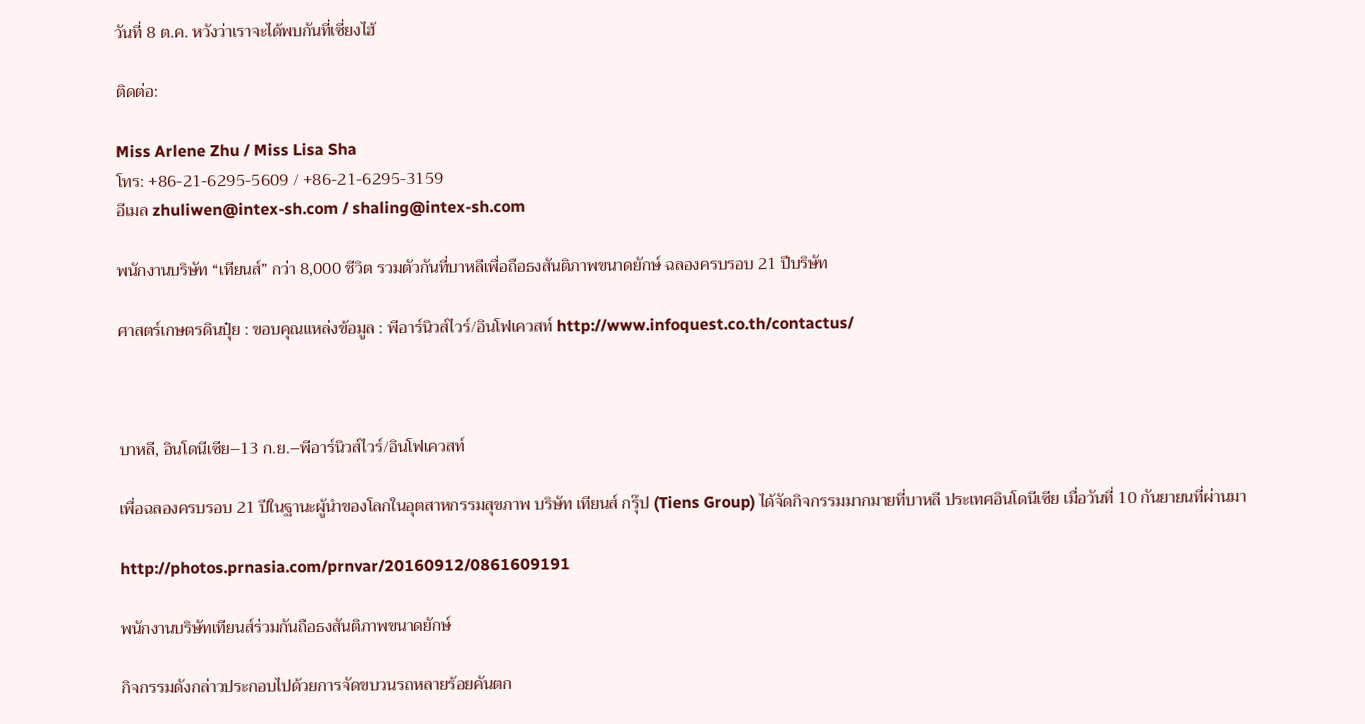วันที่ 8 ต.ค. หวังว่าเราจะได้พบกันที่เซี่ยงไฮ้

ติดต่อ:

Miss Arlene Zhu / Miss Lisa Sha
โทร: +86-21-6295-5609 / +86-21-6295-3159
อีเมล zhuliwen@intex-sh.com / shaling@intex-sh.com

พนักงานบริษัท “เทียนส์” กว่า 8,000 ชีวิต รวมตัวกันที่บาหลีเพื่อถือธงสันติภาพขนาดยักษ์ ฉลองครบรอบ 21 ปีบริษัท

ศาสตร์เกษตรดินปุ๋ย : ขอบคุณแหล่งข้อมูล : พีอาร์นิวส์ไวร์/อินโฟเควสท์ http://www.infoquest.co.th/contactus/



บาหลี, อินโดนีเซีย–13 ก.ย.–พีอาร์นิวส์ไวร์/อินโฟเควสท์

เพื่อฉลองครบรอบ 21 ปีในฐานะผู้นำของโลกในอุตสาหกรรมสุขภาพ บริษัท เทียนส์ กรุ๊ป (Tiens Group) ได้จัดกิจกรรมมากมายที่บาหลี ประเทศอินโดนีเซีย เมื่อวันที่ 10 กันยายนที่ผ่านมา

http://photos.prnasia.com/prnvar/20160912/0861609191

พนักงานบริษัทเทียนส์ร่วมกันถือธงสันติภาพขนาดยักษ์

กิจกรรมดังกล่าวประกอบไปด้วยการจัดขบวนรถหลายร้อยคันตก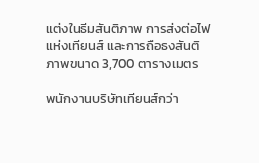แต่งในธีมสันติภาพ การส่งต่อไฟแห่งเทียนส์ และการถือธงสันติภาพขนาด 3,700 ตารางเมตร

พนักงานบริษัทเทียนส์กว่า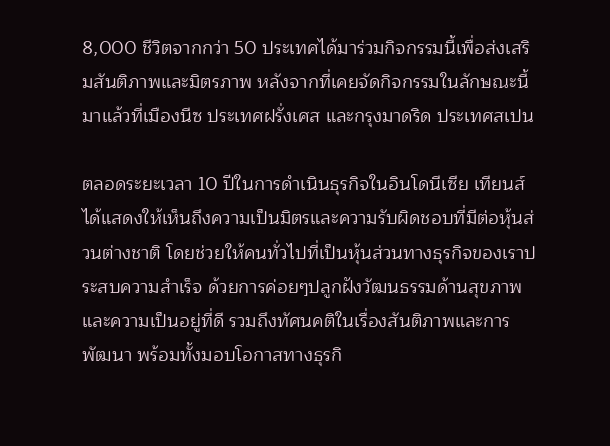8,000 ชีวิตจากกว่า 50 ประเทศได้มาร่วมกิจกรรมนี้เพื่อส่งเสริมสันติภาพและมิตรภาพ หลังจากที่เคยจัดกิจกรรมในลักษณะนี้มาแล้วที่เมืองนีซ ประเทศฝรั่งเศส และกรุงมาดริด ประเทศสเปน

ตลอดระยะเวลา 10 ปีในการดำเนินธุรกิจในอินโดนีเซีย เทียนส์ได้แสดงให้เห็นถึงความเป็นมิตรและความรับผิดชอบที่มีต่อหุ้นส่วนต่างชาติ โดยช่วยให้คนทั่วไปที่เป็นหุ้นส่วนทางธุรกิจของเราประสบความสำเร็จ ด้วยการค่อยๆปลูกฝังวัฒนธรรมด้านสุขภาพและความเป็นอยู่ที่ดี รวมถึงทัศนคติในเรื่องสันติภาพและการพัฒนา พร้อมทั้งมอบโอกาสทางธุรกิ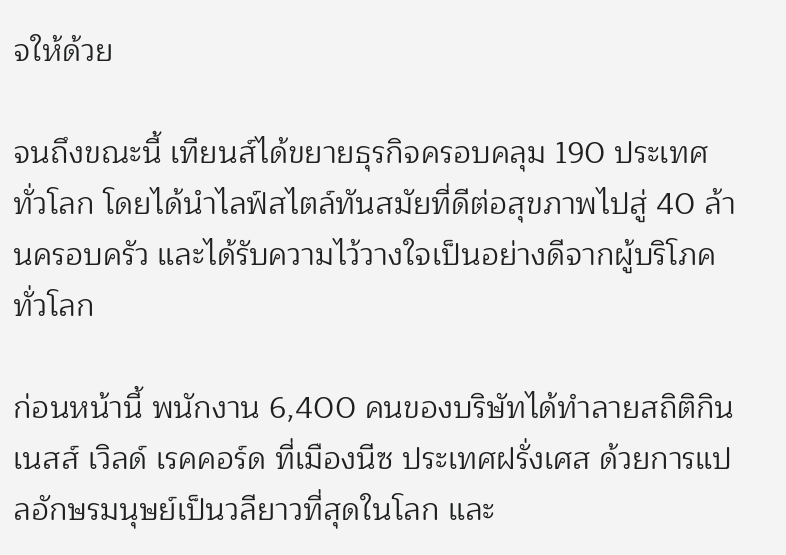จให้ด้วย

จนถึงขณะนี้ เทียนส์ได้ขยายธุรกิจครอบคลุม 190 ประเทศทั่วโลก โดยได้นำไลฟ์สไตล์ทันสมัยที่ดีต่อสุขภาพไปสู่ 40 ล้านครอบครัว และได้รับความไว้วางใจเป็นอย่างดีจากผู้บริโภคทั่วโลก

ก่อนหน้านี้ พนักงาน 6,400 คนของบริษัทได้ทำลายสถิติกินเนสส์ เวิลด์ เรคคอร์ด ที่เมืองนีซ ประเทศฝรั่งเศส ด้วยการแปลอักษรมนุษย์เป็นวลียาวที่สุดในโลก และ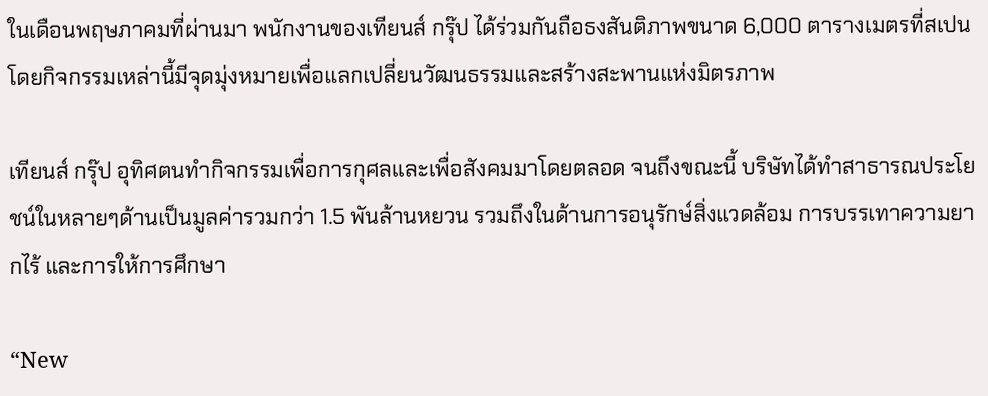ในเดือนพฤษภาคมที่ผ่านมา พนักงานของเทียนส์ กรุ๊ป ได้ร่วมกันถือธงสันติภาพขนาด 6,000 ตารางเมตรที่สเปน โดยกิจกรรมเหล่านี้มีจุดมุ่งหมายเพื่อแลกเปลี่ยนวัฒนธรรมและสร้างสะพานแห่งมิตรภาพ

เทียนส์ กรุ๊ป อุทิศตนทำกิจกรรมเพื่อการกุศลและเพื่อสังคมมาโดยตลอด จนถึงขณะนี้ บริษัทได้ทำสาธารณประโยชน์ในหลายๆด้านเป็นมูลค่ารวมกว่า 1.5 พันล้านหยวน รวมถึงในด้านการอนุรักษ์สิ่งแวดล้อม การบรรเทาความยากไร้ และการให้การศึกษา

“New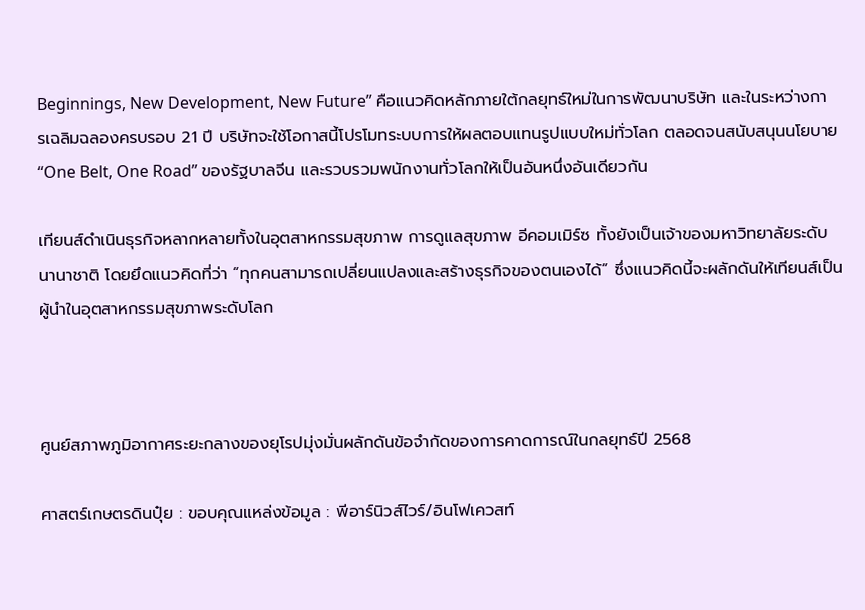Beginnings, New Development, New Future” คือแนวคิดหลักภายใต้กลยุทธ์ใหม่ในการพัฒนาบริษัท และในระหว่างการเฉลิมฉลองครบรอบ 21 ปี บริษัทจะใช้โอกาสนี้โปรโมทระบบการให้ผลตอบแทนรูปแบบใหม่ทั่วโลก ตลอดจนสนับสนุนนโยบาย “One Belt, One Road” ของรัฐบาลจีน และรวบรวมพนักงานทั่วโลกให้เป็นอันหนึ่งอันเดียวกัน

เทียนส์ดำเนินธุรกิจหลากหลายทั้งในอุตสาหกรรมสุขภาพ การดูแลสุขภาพ อีคอมเมิร์ซ ทั้งยังเป็นเจ้าของมหาวิทยาลัยระดับนานาชาติ โดยยึดแนวคิดที่ว่า “ทุกคนสามารถเปลี่ยนแปลงและสร้างธุรกิจของตนเองได้” ซึ่งแนวคิดนี้จะผลักดันให้เทียนส์เป็นผู้นำในอุตสาหกรรมสุขภาพระดับโลก



ศูนย์สภาพภูมิอากาศระยะกลางของยุโรปมุ่งมั่นผลักดันข้อจำกัดของการคาดการณ์ในกลยุทธ์ปี 2568

ศาสตร์เกษตรดินปุ๋ย : ขอบคุณแหล่งข้อมูล : พีอาร์นิวส์ไวร์/อินโฟเควสท์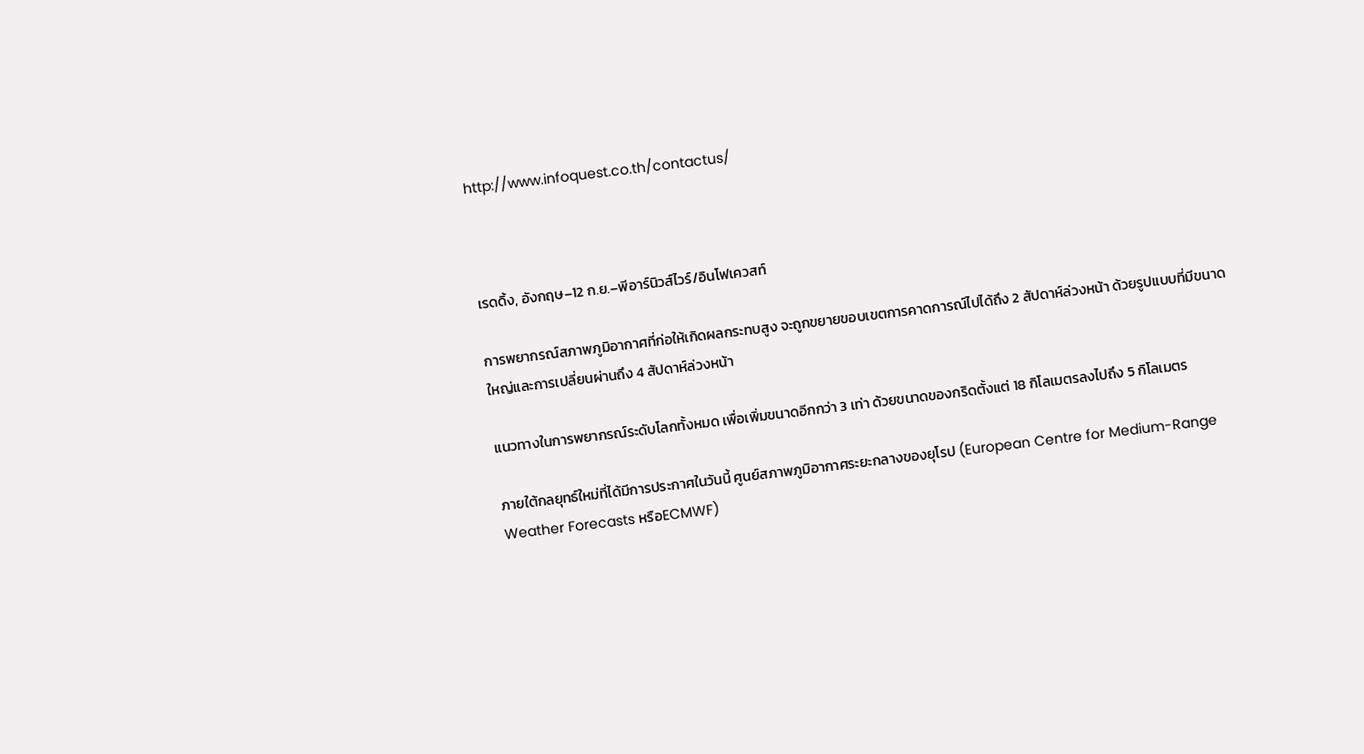http://www.infoquest.co.th/contactus/



เรดดิ้ง, อังกฤษ–12 ก.ย.–พีอาร์นิวส์ไวร์/อินโฟเควสท์

การพยากรณ์สภาพภูมิอากาศที่ก่อให้เกิดผลกระทบสูง จะถูกขยายขอบเขตการคาดการณ์ไปได้ถึง 2 สัปดาห์ล่วงหน้า ด้วยรูปแบบที่มีขนาดใหญ่และการเปลี่ยนผ่านถึง 4 สัปดาห์ล่วงหน้า

แนวทางในการพยากรณ์ระดับโลกทั้งหมด เพื่อเพิ่มขนาดอีกกว่า 3 เท่า ด้วยขนาดของกริดตั้งแต่ 18 กิโลเมตรลงไปถึง 5 กิโลเมตร

ภายใต้กลยุทธ์ใหม่ที่ได้มีการประกาศในวันนี้ ศูนย์สภาพภูมิอากาศระยะกลางของยุโรป (European Centre for Medium-Range Weather Forecasts หรือECMWF)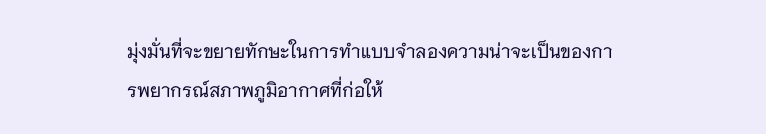มุ่งมั่นที่จะขยายทักษะในการทำแบบจำลองความน่าจะเป็นของการพยากรณ์สภาพภูมิอากาศที่ก่อให้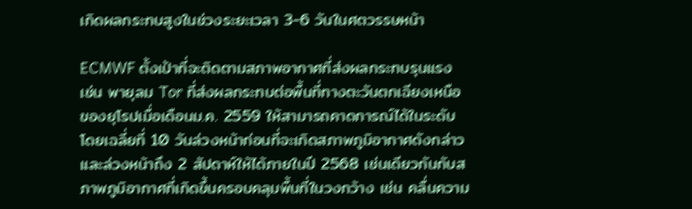เกิดผลกระทบสูงในช่วงระยะเวลา 3-6 วันในศตวรรษหน้า

ECMWF ตั้งเป้าที่จะติดตามสภาพอากาศที่ส่งผลกระทบรุนแรง เช่น พายุลม Tor ที่ส่งผลกระทบต่อพื้นที่ทางตะวันตกเฉียงเหนือของยุโรปเมื่อเดือนม.ค. 2559 ให้สามารถคาดการณ์ได้ในระดับโดยเฉลี่ยที่ 10 วันล่วงหน้าก่อนที่จะเกิดสภาพภูมิอากาศดังกล่าว และล่วงหน้าถึง 2 สัปดาห์ให้ได้ภายในปี 2568 เช่นเดียวกันกับสภาพภูมิอากาศที่เกิดขึ้นครอบคลุมพื้นที่ในวงกว้าง เช่น คลื่นความ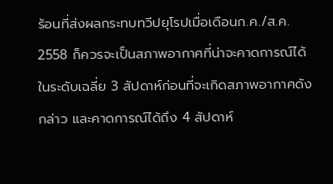ร้อนที่ส่งผลกระทบทวีปยุโรปเมื่อเดือนก.ค./ส.ค. 2558 ก็ควรจะเป็นสภาพอากาศที่น่าจะคาดการณ์ได้ในระดับเฉลี่ย 3 สัปดาห์ก่อนที่จะเกิดสภาพอากาศดังกล่าว และคาดการณ์ได้ถึง 4 สัปดาห์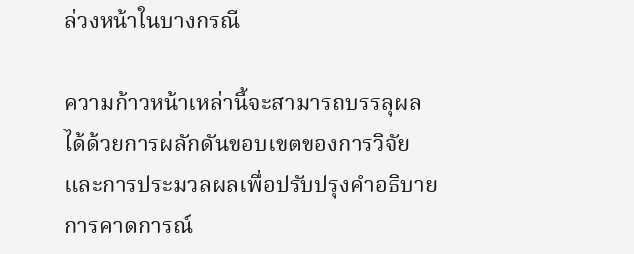ล่วงหน้าในบางกรณี

ความก้าวหน้าเหล่านี้จะสามารถบรรลุผลได้ด้วยการผลักดันขอบเขตของการวิจัยและการประมวลผลเพื่อปรับปรุงคำอธิบายการคาดการณ์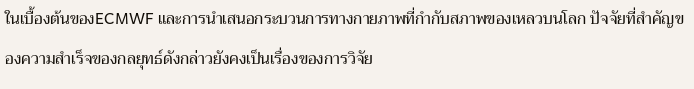ในเบื้องต้นของECMWF และการนำเสนอกระบวนการทางกายภาพที่กำกับสภาพของเหลวบนโลก ปัจจัยที่สำคัญของความสำเร็จของกลยุทธ์ดังกล่าวยังคงเป็นเรื่องของการวิจัย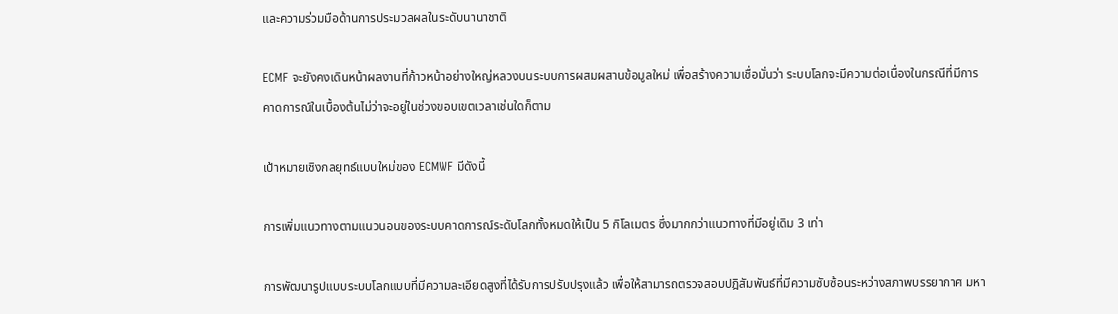และความร่วมมือด้านการประมวลผลในระดับนานาชาติ

ECMF จะยังคงเดินหน้าผลงานที่ก้าวหน้าอย่างใหญ่หลวงบนระบบการผสมผสานข้อมูลใหม่ เพื่อสร้างความเชื่อมั่นว่า ระบบโลกจะมีความต่อเนื่องในกรณีที่มีการคาดการณ์ในเบื้องต้นไม่ว่าจะอยู่ในช่วงขอบเขตเวลาเช่นใดก็ตาม

เป้าหมายเชิงกลยุทธ์แบบใหม่ของ ECMWF มีดังนี้

การเพิ่มแนวทางตามแนวนอนของระบบคาดการณ์ระดับโลกทั้งหมดให้เป็น 5 กิโลเมตร ซึ่งมากกว่าแนวทางที่มีอยู่เดิม 3 เท่า

การพัฒนารูปแบบระบบโลกแบบที่มีความละเอียดสูงที่ได้รับการปรับปรุงแล้ว เพื่อให้สามารถตรวจสอบปฎิสัมพันธ์ที่มีความซับซ้อนระหว่างสภาพบรรยากาศ มหา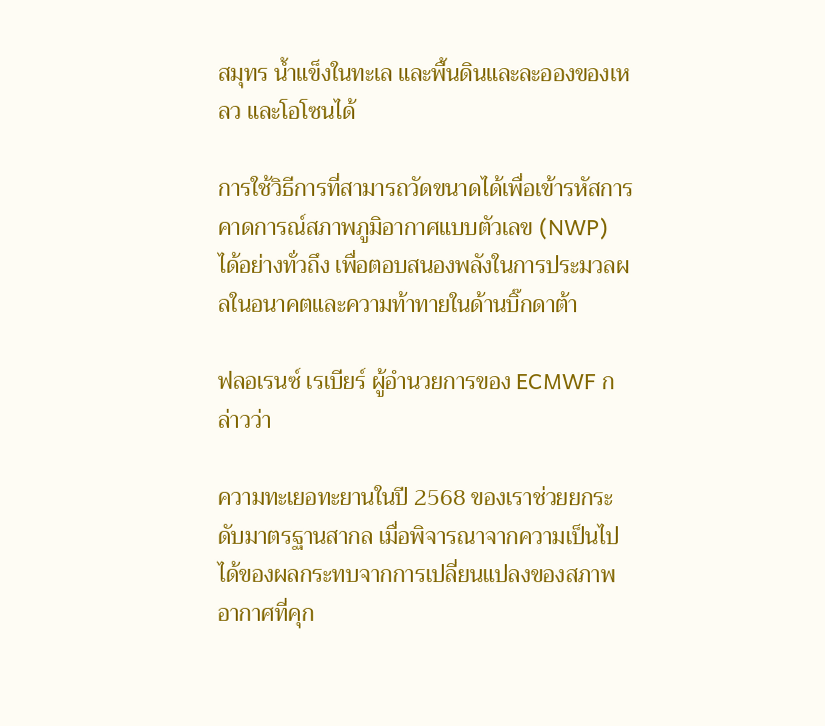สมุทร น้ำแข็งในทะเล และพื้นดินและละอองของเหลว และโอโซนได้

การใช้วิธีการที่สามารถวัดขนาดได้เพื่อเข้ารหัสการคาดการณ์สภาพภูมิอากาศแบบตัวเลข (NWP) ได้อย่างทั่วถึง เพื่อตอบสนองพลังในการประมวลผลในอนาคตและความท้าทายในด้านบิ๊กดาต้า

ฟลอเรนซ์ เรเบียร์ ผู้อำนวยการของ ECMWF กล่าวว่า

ความทะเยอทะยานในปี 2568 ของเราช่วยยกระดับมาตรฐานสากล เมื่อพิจารณาจากความเป็นไปได้ของผลกระทบจากการเปลี่ยนแปลงของสภาพอากาศที่คุก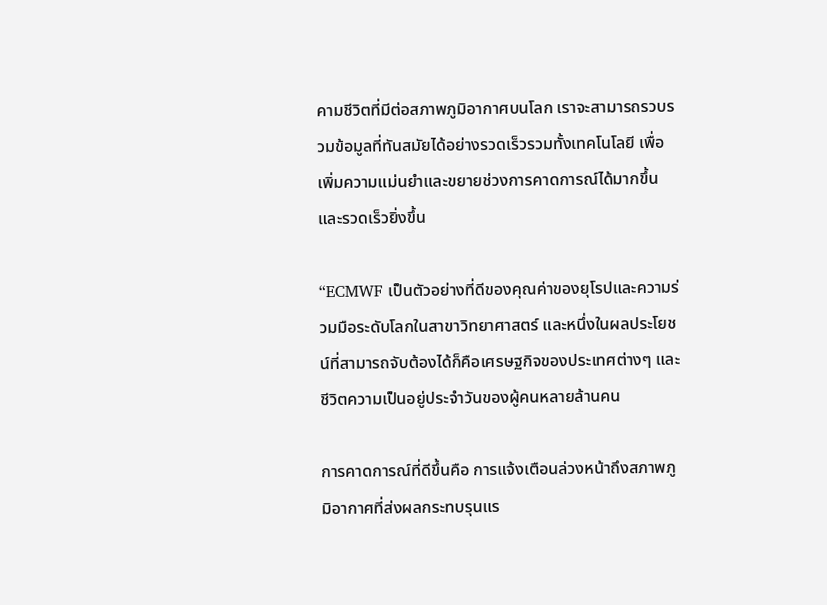คามชีวิตที่มีต่อสภาพภูมิอากาศบนโลก เราจะสามารถรวบรวมข้อมูลที่ทันสมัยได้อย่างรวดเร็วรวมทั้งเทคโนโลยี เพื่อเพิ่มความแม่นยำและขยายช่วงการคาดการณ์ได้มากขึ้นและรวดเร็วยิ่งขึ้น

“ECMWF เป็นตัวอย่างที่ดีของคุณค่าของยุโรปและความร่วมมือระดับโลกในสาขาวิทยาศาสตร์ และหนึ่งในผลประโยชน์ที่สามารถจับต้องได้ก็คือเศรษฐกิจของประเทศต่างๆ และชีวิตความเป็นอยู่ประจำวันของผู้คนหลายล้านคน

การคาดการณ์ที่ดีขึ้นคือ การแจ้งเตือนล่วงหน้าถึงสภาพภูมิอากาศที่ส่งผลกระทบรุนแร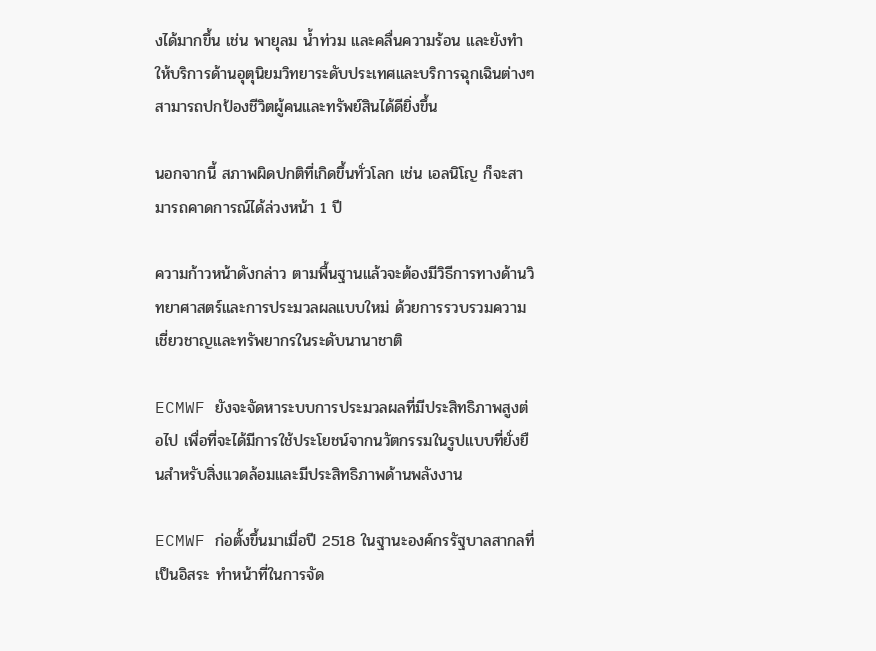งได้มากขึ้น เช่น พายุลม น้ำท่วม และคลื่นความร้อน และยังทำให้บริการด้านอุตุนิยมวิทยาระดับประเทศและบริการฉุกเฉินต่างๆสามารถปกป้องชีวิตผู้คนและทรัพย์สินได้ดียิ่งขึ้น

นอกจากนี้ สภาพผิดปกติที่เกิดขึ้นทั่วโลก เช่น เอลนิโญ ก็จะสามารถคาดการณ์ได้ล่วงหน้า 1 ปี

ความก้าวหน้าดังกล่าว ตามพื้นฐานแล้วจะต้องมีวิธีการทางด้านวิทยาศาสตร์และการประมวลผลแบบใหม่ ด้วยการรวบรวมความเชี่ยวชาญและทรัพยากรในระดับนานาชาติ

ECMWF ยังจะจัดหาระบบการประมวลผลที่มีประสิทธิภาพสูงต่อไป เพื่อที่จะได้มีการใช้ประโยชน์จากนวัตกรรมในรูปแบบที่ยั่งยืนสำหรับสิ่งแวดล้อมและมีประสิทธิภาพด้านพลังงาน

ECMWF ก่อตั้งขึ้นมาเมื่อปี 2518 ในฐานะองค์กรรัฐบาลสากลที่เป็นอิสระ ทำหน้าที่ในการจัด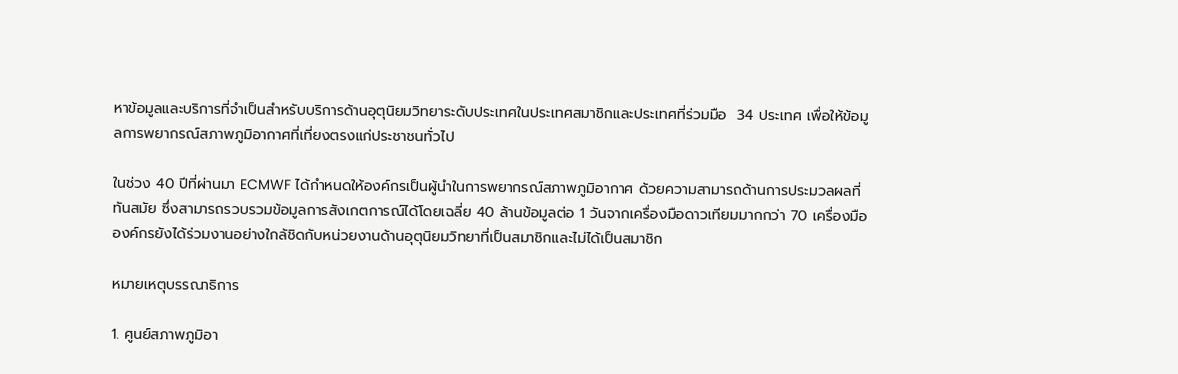หาข้อมูลและบริการที่จำเป็นสำหรับบริการด้านอุตุนิยมวิทยาระดับประเทศในประเทศสมาชิกและประเทศที่ร่วมมือ  34 ประเทศ เพื่อให้ข้อมูลการพยากรณ์สภาพภูมิอากาศที่เที่ยงตรงแก่ประชาชนทั่วไป

ในช่วง 40 ปีที่ผ่านมา ECMWF ได้กำหนดให้องค์กรเป็นผู้นำในการพยากรณ์สภาพภูมิอากาศ ด้วยความสามารถด้านการประมวลผลที่ทันสมัย ซึ่งสามารถรวบรวมข้อมูลการสังเกตการณ์ได้โดยเฉลี่ย 40 ล้านข้อมูลต่อ 1 วันจากเครื่องมือดาวเทียมมากกว่า 70 เครื่องมือ องค์กรยังได้ร่วมงานอย่างใกล้ชิดกับหน่วยงานด้านอุตุนิยมวิทยาที่เป็นสมาชิกและไม่ได้เป็นสมาชิก

หมายเหตุบรรณาธิการ

1. ศูนย์สภาพภูมิอา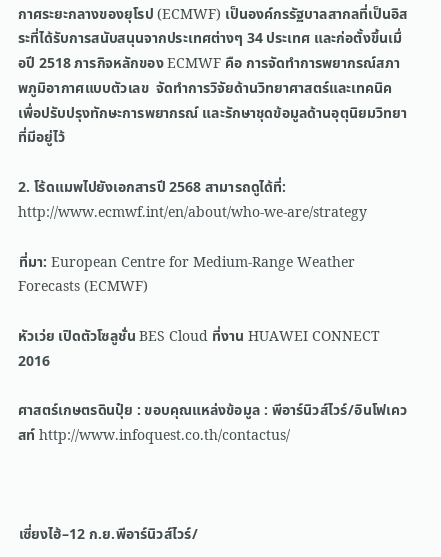กาศระยะกลางของยุโรป (ECMWF) เป็นองค์กรรัฐบาลสากลที่เป็นอิสระที่ได้รับการสนับสนุนจากประเทศต่างๆ 34 ประเทศ และก่อตั้งขึ้นเมื่อปี 2518 ภารกิจหลักของ ECMWF คือ การจัดทำการพยากรณ์สภาพภูมิอากาศแบบตัวเลข  จัดทำการวิจัยด้านวิทยาศาสตร์และเทคนิค เพื่อปรับปรุงทักษะการพยากรณ์ และรักษาชุดข้อมูลด้านอุตุนิยมวิทยาที่มีอยู่ไว้

2. โร้ดแมพไปยังเอกสารปี 2568 สามารถดูได้ที่: http://www.ecmwf.int/en/about/who-we-are/strategy

ที่มา: European Centre for Medium-Range Weather Forecasts (ECMWF)

หัวเว่ย เปิดตัวโซลูชั่น BES Cloud ที่งาน HUAWEI CONNECT 2016

ศาสตร์เกษตรดินปุ๋ย : ขอบคุณแหล่งข้อมูล : พีอาร์นิวส์ไวร์/อินโฟเควสท์ http://www.infoquest.co.th/contactus/



เซี่ยงไฮ้–12 ก.ย.พีอาร์นิวส์ไวร์/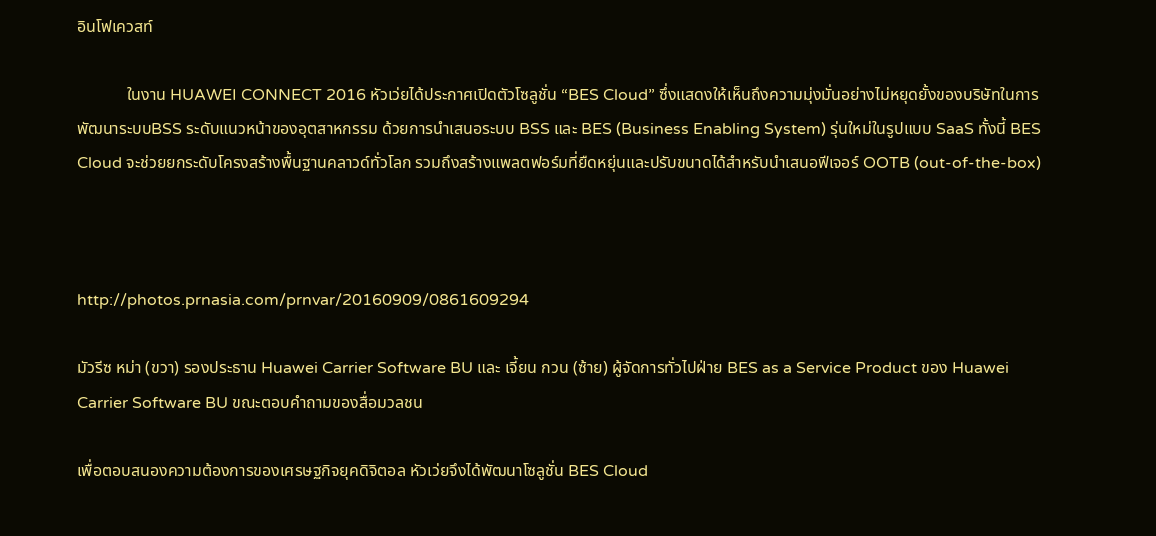อินโฟเควสท์

            ในงาน HUAWEI CONNECT 2016 หัวเว่ยได้ประกาศเปิดตัวโซลูชั่น “BES Cloud” ซึ่งแสดงให้เห็นถึงความมุ่งมั่นอย่างไม่หยุดยั้งของบริษัทในการพัฒนาระบบBSS ระดับแนวหน้าของอุตสาหกรรม ด้วยการนำเสนอระบบ BSS และ BES (Business Enabling System) รุ่นใหม่ในรูปแบบ SaaS ทั้งนี้ BES Cloud จะช่วยยกระดับโครงสร้างพื้นฐานคลาวด์ทั่วโลก รวมถึงสร้างแพลตฟอร์มที่ยืดหยุ่นและปรับขนาดได้สำหรับนำเสนอฟีเจอร์ OOTB (out-of-the-box)



http://photos.prnasia.com/prnvar/20160909/0861609294

มัวรีซ หม่า (ขวา) รองประธาน Huawei Carrier Software BU และ เจี้ยน กวน (ซ้าย) ผู้จัดการทั่วไปฝ่าย BES as a Service Product ของ Huawei Carrier Software BU ขณะตอบคำถามของสื่อมวลชน

เพื่อตอบสนองความต้องการของเศรษฐกิจยุคดิจิตอล หัวเว่ยจึงได้พัฒนาโซลูชั่น BES Cloud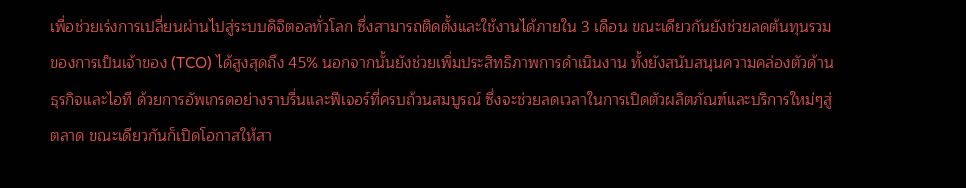เพื่อช่วยเร่งการเปลี่ยนผ่านไปสู่ระบบดิจิตอลทั่วโลก ซึ่งสามารถติดตั้งและใช้งานได้ภายใน 3 เดือน ขณะเดียวกันยังช่วยลดต้นทุนรวมของการเป็นเจ้าของ (TCO) ได้สูงสุดถึง 45% นอกจากนั้นยังช่วยเพิ่มประสิทธิภาพการดำเนินงาน ทั้งยังสนับสนุนความคล่องตัวด้านธุรกิจและไอที ด้วยการอัพเกรดอย่างราบรื่นและฟีเจอร์ที่ครบถ้วนสมบูรณ์ ซึ่งจะช่วยลดเวลาในการเปิดตัวผลิตภัณฑ์และบริการใหม่ๆสู่ตลาด ขณะเดียวกันก็เปิดโอกาสให้สา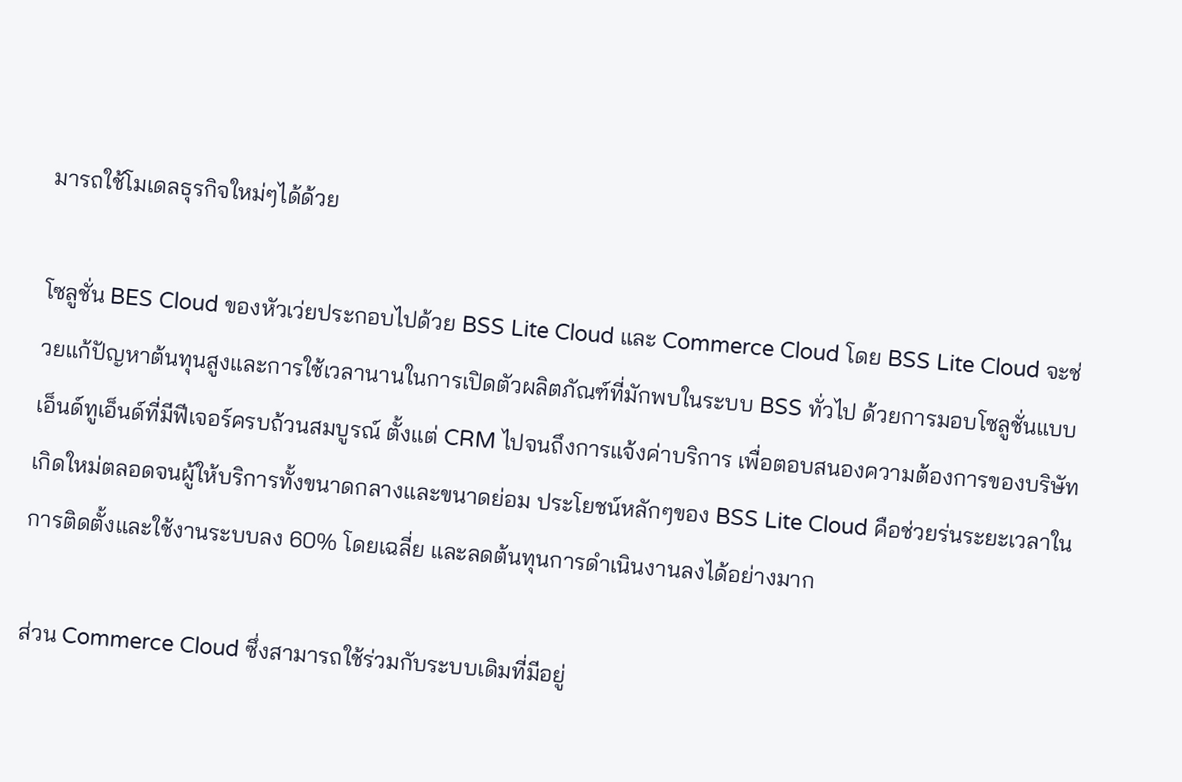มารถใช้โมเดลธุรกิจใหม่ๆได้ด้วย

โซลูชั่น BES Cloud ของหัวเว่ยประกอบไปด้วย BSS Lite Cloud และ Commerce Cloud โดย BSS Lite Cloud จะช่วยแก้ปัญหาต้นทุนสูงและการใช้เวลานานในการเปิดตัวผลิตภัณฑ์ที่มักพบในระบบ BSS ทั่วไป ด้วยการมอบโซลูชั่นแบบเอ็นด์ทูเอ็นด์ที่มีฟีเจอร์ครบถ้วนสมบูรณ์ ตั้งแต่ CRM ไปจนถึงการแจ้งค่าบริการ เพื่อตอบสนองความต้องการของบริษัทเกิดใหม่ตลอดจนผู้ให้บริการทั้งขนาดกลางและขนาดย่อม ประโยชน์หลักๆของ BSS Lite Cloud คือช่วยร่นระยะเวลาในการติดตั้งและใช้งานระบบลง 60% โดยเฉลี่ย และลดต้นทุนการดำเนินงานลงได้อย่างมาก

ส่วน Commerce Cloud ซึ่งสามารถใช้ร่วมกับระบบเดิมที่มีอยู่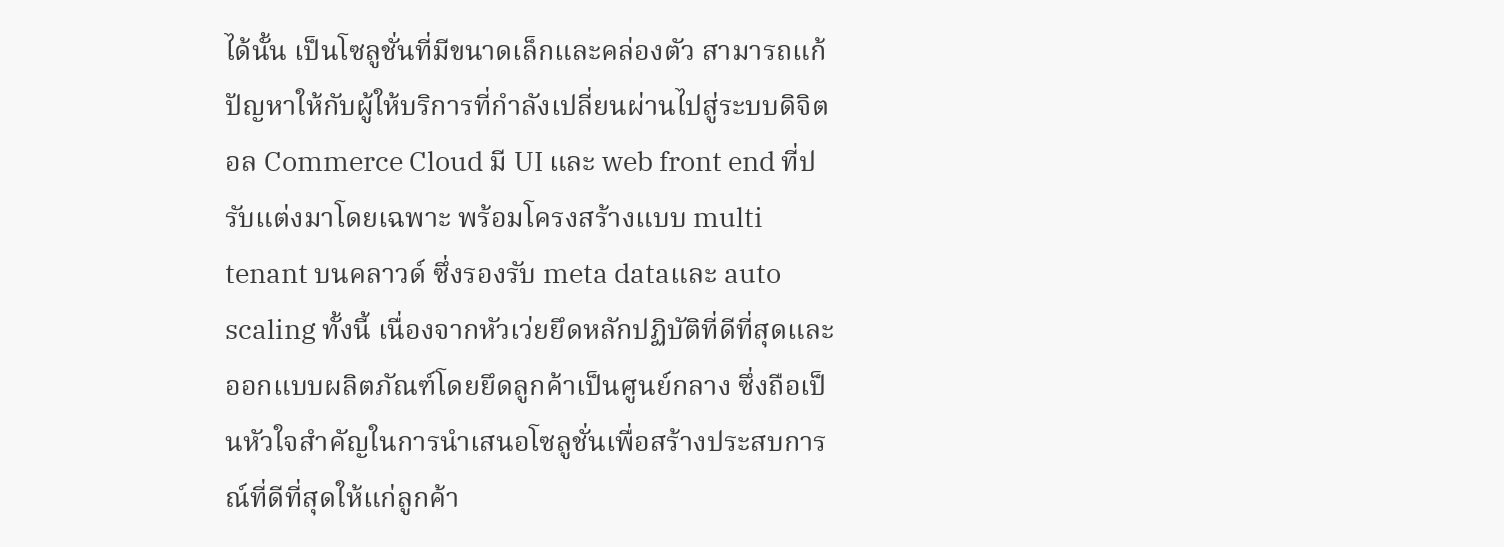ได้นั้น เป็นโซลูชั่นที่มีขนาดเล็กและคล่องตัว สามารถแก้ปัญหาให้กับผู้ให้บริการที่กำลังเปลี่ยนผ่านไปสู่ระบบดิจิตอล Commerce Cloud มี UI และ web front end ที่ปรับแต่งมาโดยเฉพาะ พร้อมโครงสร้างแบบ multi tenant บนคลาวด์ ซึ่งรองรับ meta dataและ auto scaling ทั้งนี้ เนื่องจากหัวเว่ยยึดหลักปฏิบัติที่ดีที่สุดและออกแบบผลิตภัณฑ์โดยยึดลูกค้าเป็นศูนย์กลาง ซึ่งถือเป็นหัวใจสำคัญในการนำเสนอโซลูชั่นเพื่อสร้างประสบการณ์ที่ดีที่สุดให้แก่ลูกค้า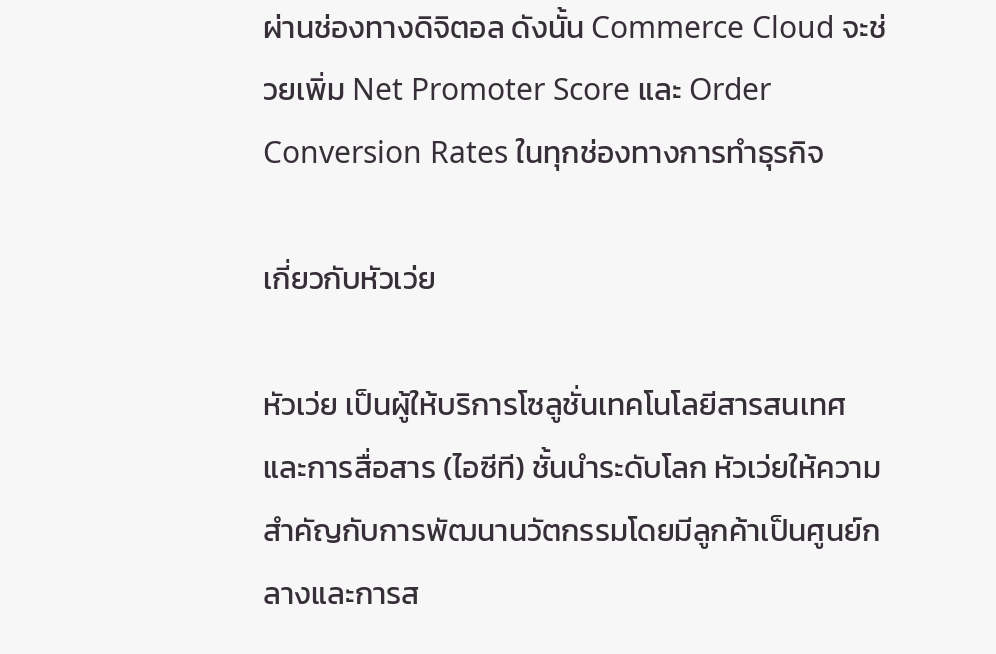ผ่านช่องทางดิจิตอล ดังนั้น Commerce Cloud จะช่วยเพิ่ม Net Promoter Score และ Order Conversion Rates ในทุกช่องทางการทำธุรกิจ

เกี่ยวกับหัวเว่ย

หัวเว่ย เป็นผู้ให้บริการโซลูชั่นเทคโนโลยีสารสนเทศและการสื่อสาร (ไอซีที) ชั้นนำระดับโลก หัวเว่ยให้ความสำคัญกับการพัฒนานวัตกรรมโดยมีลูกค้าเป็นศูนย์กลางและการส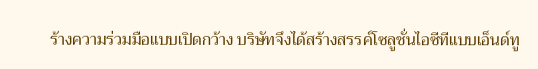ร้างความร่วมมือแบบเปิดกว้าง บริษัทจึงได้สร้างสรรค์โซลูชั่นไอซีทีแบบเอ็นด์ทู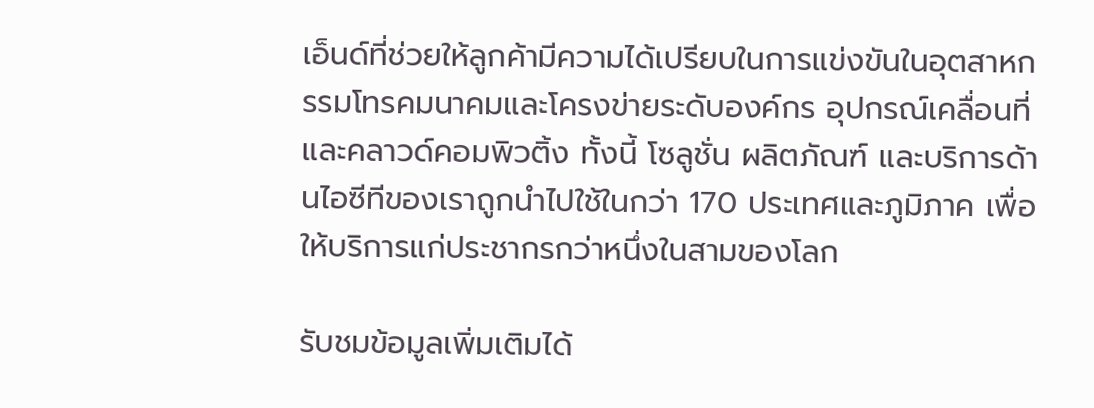เอ็นด์ที่ช่วยให้ลูกค้ามีความได้เปรียบในการแข่งขันในอุตสาหกรรมโทรคมนาคมและโครงข่ายระดับองค์กร อุปกรณ์เคลื่อนที่ และคลาวด์คอมพิวติ้ง ทั้งนี้ โซลูชั่น ผลิตภัณฑ์ และบริการด้านไอซีทีของเราถูกนำไปใช้ในกว่า 170 ประเทศและภูมิภาค เพื่อให้บริการแก่ประชากรกว่าหนึ่งในสามของโลก

รับชมข้อมูลเพิ่มเติมได้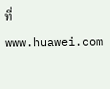ที่ www.huawei.com